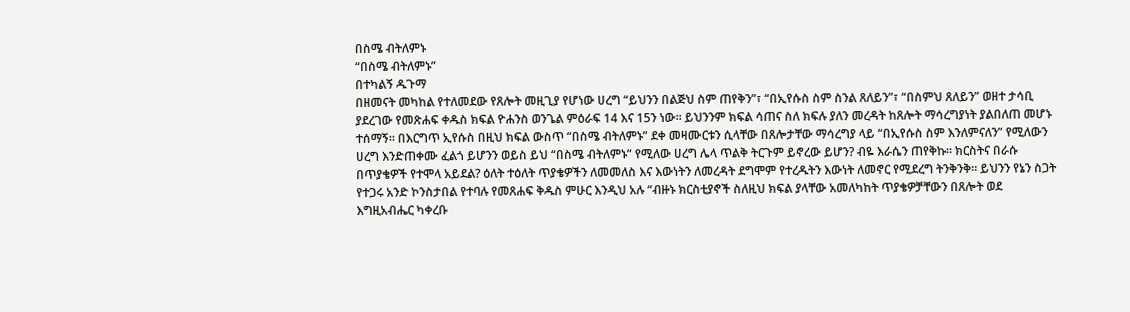በስሜ ብትለምኑ
“በስሜ ብትለምኑ”
በተካልኝ ዱጉማ
በዘመናት መካከል የተለመደው የጸሎት መዚጊያ የሆነው ሀረግ “ይህንን በልጅህ ስም ጠየቅን”፣ “በኢየሱስ ስም ስንል ጸለይን”፣ “በስምህ ጸለይን” ወዘተ ታሳቢ ያደረገው የመጽሐፍ ቀዱስ ክፍል ዮሐንስ ወንጌል ምዕራፍ 14 እና 15ን ነው። ይህንንም ክፍል ሳጠና ስለ ክፍሉ ያለን መረዳት ከጸሎት ማሳረግያነት ያልበለጠ መሆኑ ተሰማኝ። በእርግጥ ኢየሱስ በዚህ ክፍል ውስጥ “በስሜ ብትለምኑ” ደቀ መዛሙርቱን ሲላቸው በጸሎታቸው ማሳረግያ ላይ “በኢየሱስ ስም እንለምናለን” የሚለውን ሀረግ እንድጠቀሙ ፈልጎ ይሆንን ወይስ ይህ “በስሜ ብትለምኑ” የሚለው ሀረግ ሌላ ጥልቅ ትርጉም ይኖረው ይሆን? ብዬ እራሴን ጠየቅኩ። ክርስትና በራሱ በጥያቄዎች የተሞላ አይደል? ዕለት ተዕለት ጥያቄዎችን ለመመለስ እና እውነትን ለመረዳት ደግሞም የተረዱትን እውነት ለመኖር የሚደረግ ትንቅንቅ። ይህንን የኔን ስጋት የተጋሩ አንድ ኮንስታበል የተባሉ የመጸሐፍ ቅዱስ ምሁር እንዲህ አሉ “ብዙኑ ክርስቲያኖች ስለዚህ ክፍል ያላቸው አመለካከት ጥያቄዎቻቸውን በጸሎት ወደ እግዚአብሔር ካቀረቡ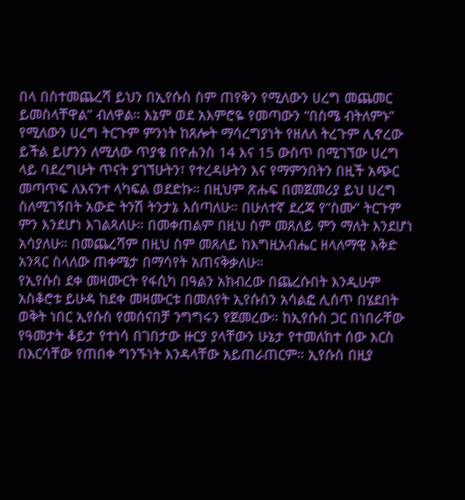በላ በስተመጨረሻ ይህን በኢየሱስ ስም ጠየቅን የሚለውን ሀረግ መጨመር ይመስላቸዋል” ብለዋል። እኔም ወደ አእምሮዬ የመጣውን “በስሜ ብትለምኑ” የሚለውን ሀረግ ትርጉም ምንነት ከጸሎት ማሳረግያነት የዘለለ ትረጉም ሊኖረው ይችል ይሆንን ለሚለው ጥያቄ በዮሐንስ 14 እና 15 ውስጥ በሚገኘው ሀረግ ላይ ባደረግሁት ጥናት ያገኘሁትን፣ የተረዳሁትን እና የማምንበትን በዚች አጭር መጣጥፍ ለእናንተ ላካፍል ወደድኩ። በዚህም ጽሑፍ በመጀመሪያ ይህ ሀረግ ስለሚገኝበት አውድ ትንሽ ትንታኔ እሰጣለሁ። በሁለተኛ ደረጃ የ”ስሙ” ትርጉም ምን እንደሆነ እገልጻለሁ። በመቀጠልም በዚህ ስም መጸለይ ምን ማለት እንደሆነ አሳያለሁ። በመጨረሻም በዚህ ስም መጸለይ ከእግዚአብሔር ዘላለማዊ እቅድ አንጻር ስላለው ጠቀሜታ በማሳየት አጠናቅቃለሁ።
የኢየሱስ ደቀ መዛሙርት የፋሲካ በዓልን አክብረው በጨረሱበት እንዲሁም አስቆሮቱ ይሁዳ ከደቀ መዛሙርቱ በመለየት ኢየሱስን አሳልፎ ሊሰጥ በሄደበት ወቅት ነበር ኢየሱስ የመሰናበቻ ንግግሩን የጀመረው። ከኢየሱስ ጋር በነበራቸው የዓመታት ቆይታ የተነሳ በገበታው ዙርያ ያላቸውን ሁኔታ የተመለከተ ሰው እርስ በእርሳቸው የጠበቀ ግንኙነት እንዳላቸው አይጠራጠርም። ኢየሱስ በዚያ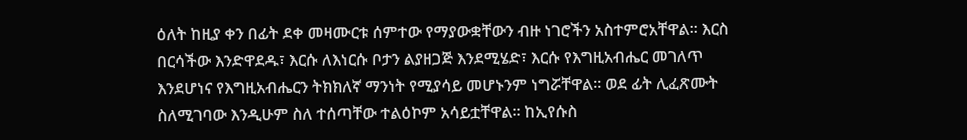ዕለት ከዚያ ቀን በፊት ደቀ መዛሙርቱ ሰምተው የማያውቋቸውን ብዙ ነገሮችን አስተምሮአቸዋል። እርስ በርሳችው እንድዋደዱ፣ እርሱ ለእነርሱ ቦታን ልያዘጋጅ እንደሚሄድ፣ እርሱ የእግዚአብሔር መገለጥ እንደሆነና የእግዚአብሔርን ትክክለኛ ማንነት የሚያሳይ መሆኑንም ነግሯቸዋል። ወደ ፊት ሊፈጽሙት ስለሚገባው እንዲሁም ስለ ተሰጣቸው ተልዕኮም አሳይቷቸዋል። ከኢየሱስ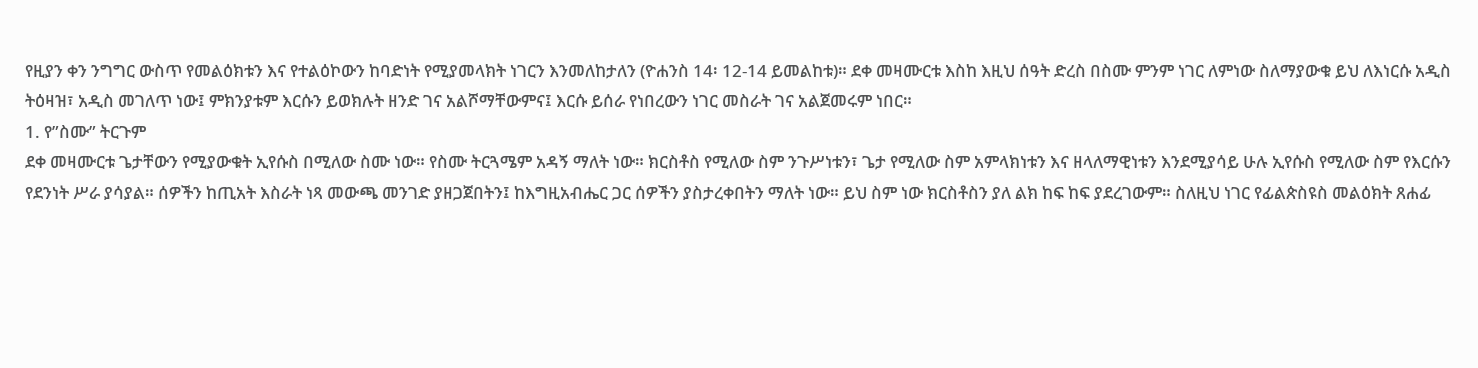የዚያን ቀን ንግግር ውስጥ የመልዕክቱን እና የተልዕኮውን ከባድነት የሚያመላክት ነገርን እንመለከታለን (ዮሐንስ 14፡ 12-14 ይመልከቱ)። ደቀ መዛሙርቱ እስከ እዚህ ሰዓት ድረስ በስሙ ምንም ነገር ለምነው ስለማያውቁ ይህ ለእነርሱ አዲስ ትዕዛዝ፣ አዲስ መገለጥ ነው፤ ምክንያቱም እርሱን ይወክሉት ዘንድ ገና አልሾማቸውምና፤ እርሱ ይሰራ የነበረውን ነገር መስራት ገና አልጀመሩም ነበር።
1. የ”ስሙ” ትርጉም
ደቀ መዛሙርቱ ጌታቸውን የሚያውቁት ኢየሱስ በሚለው ስሙ ነው። የስሙ ትርጓሜም አዳኝ ማለት ነው። ክርስቶስ የሚለው ስም ንጉሥነቱን፣ ጌታ የሚለው ስም አምላክነቱን እና ዘላለማዊነቱን እንደሚያሳይ ሁሉ ኢየሱስ የሚለው ስም የእርሱን የደንነት ሥራ ያሳያል። ሰዎችን ከጢአት እስራት ነጻ መውጫ መንገድ ያዘጋጀበትን፤ ከእግዚአብሔር ጋር ሰዎችን ያስታረቀበትን ማለት ነው። ይህ ስም ነው ክርስቶስን ያለ ልክ ከፍ ከፍ ያደረገውም። ስለዚህ ነገር የፊልጵስዩስ መልዕክት ጸሐፊ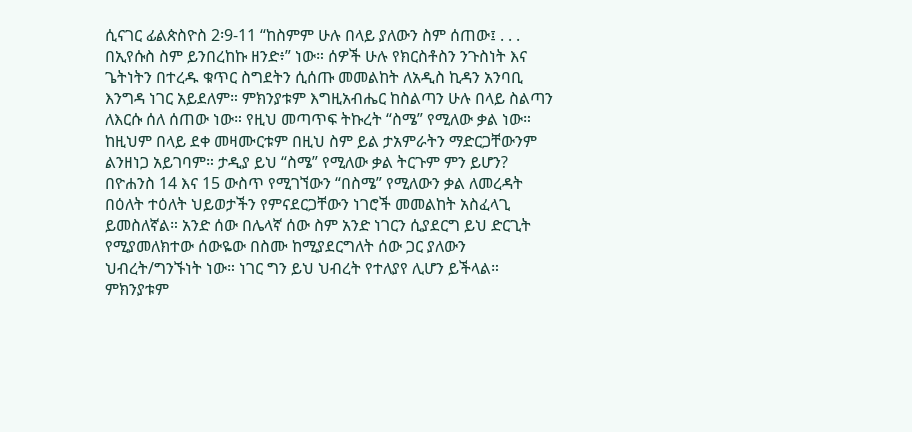ሲናገር ፊልጵስዮስ 2፡9-11 “ከስምም ሁሉ በላይ ያለውን ስም ሰጠው፤ . . . በኢየሱስ ስም ይንበረከኩ ዘንድ፥” ነው። ሰዎች ሁሉ የክርስቶስን ንጉስነት እና ጌትነትን በተረዱ ቁጥር ስግደትን ሲሰጡ መመልከት ለአዲስ ኪዳን አንባቢ እንግዳ ነገር አይደለም። ምክንያቱም እግዚአብሔር ከስልጣን ሁሉ በላይ ስልጣን ለእርሱ ሰለ ሰጠው ነው። የዚህ መጣጥፍ ትኩረት “ስሜ” የሚለው ቃል ነው። ከዚህም በላይ ደቀ መዛሙርቱም በዚህ ስም ይል ታአምራትን ማድርጋቸውንም ልንዘነጋ አይገባም። ታዲያ ይህ “ስሜ” የሚለው ቃል ትርጉም ምን ይሆን?
በዮሐንስ 14 እና 15 ውስጥ የሚገኘውን “በስሜ” የሚለውን ቃል ለመረዳት በዕለት ተዕለት ህይወታችን የምናደርጋቸውን ነገሮች መመልከት አስፈላጊ ይመስለኛል። አንድ ሰው በሌላኛ ሰው ስም አንድ ነገርን ሲያደርግ ይህ ድርጊት የሚያመለክተው ሰውዬው በስሙ ከሚያደርግለት ሰው ጋር ያለውን ህብረት/ግንኙነት ነው። ነገር ግን ይህ ህብረት የተለያየ ሊሆን ይችላል። ምክንያቱም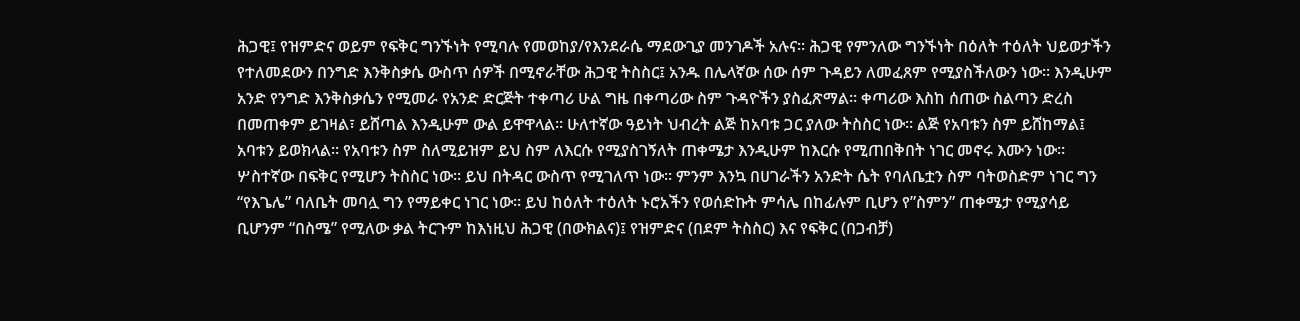ሕጋዊ፤ የዝምድና ወይም የፍቅር ግንኙነት የሚባሉ የመወከያ/የእንደራሴ ማደውጊያ መንገዶች አሉና። ሕጋዊ የምንለው ግንኙነት በዕለት ተዕለት ህይወታችን የተለመደውን በንግድ እንቅስቃሴ ውስጥ ሰዎች በሚኖራቸው ሕጋዊ ትስስር፤ አንዱ በሌላኛው ሰው ሰም ጉዳይን ለመፈጸም የሚያስችለውን ነው። እንዲሁም አንድ የንግድ እንቅስቃሴን የሚመራ የአንድ ድርጅት ተቀጣሪ ሁል ግዜ በቀጣሪው ስም ጉዳዮችን ያስፈጽማል። ቀጣሪው እስከ ሰጠው ስልጣን ድረስ በመጠቀም ይገዛል፣ ይሸጣል እንዲሁም ውል ይዋዋላል። ሁለተኛው ዓይነት ህብረት ልጅ ከአባቱ ጋር ያለው ትስስር ነው። ልጅ የአባቱን ስም ይሸከማል፤ አባቱን ይወክላል። የአባቱን ስም ስለሚይዝም ይህ ስም ለእርሱ የሚያስገኝለት ጠቀሜታ እንዲሁም ከእርሱ የሚጠበቅበት ነገር መኖሩ እሙን ነው። ሦስተኛው በፍቅር የሚሆን ትስስር ነው። ይህ በትዳር ውስጥ የሚገለጥ ነው። ምንም እንኳ በሀገራችን አንድት ሴት የባለቤቷን ስም ባትወስድም ነገር ግን “የእጌሌ” ባለቤት መባሏ ግን የማይቀር ነገር ነው። ይህ ከዕለት ተዕለት ኑሮአችን የወሰድኩት ምሳሌ በከፊሉም ቢሆን የ”ስምን” ጠቀሜታ የሚያሳይ ቢሆንም “በስሜ” የሚለው ቃል ትርጉም ከእነዚህ ሕጋዊ (በውክልና)፤ የዝምድና (በደም ትስስር) እና የፍቅር (በጋብቻ)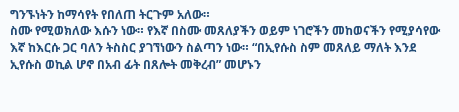ግንኙነትን ከማሳየት የበለጠ ትርጉም አለው።
ስሙ የሚወክለው እሱን ነው። የእኛ በስሙ መጸለያችን ወይም ነገሮችን መከወናችን የሚያሳየው እኛ ከእርሱ ጋር ባለን ትስስር ያገኘነውን ስልጣን ነው። “በኢየሱስ ስም መጸለይ ማለት እንደ ኢየሱስ ወኪል ሆኖ በአብ ፊት በጸሎት መቅረብ” መሆኑን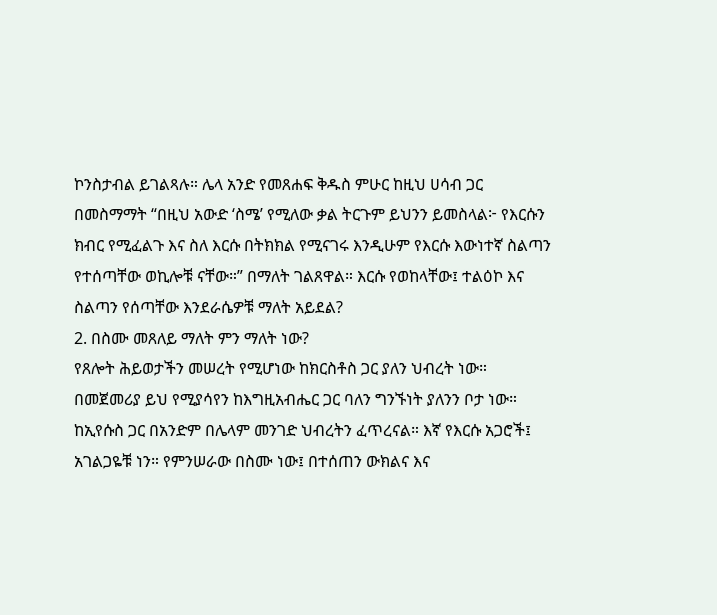ኮንስታብል ይገልጻሉ። ሌላ አንድ የመጸሐፍ ቅዱስ ምሁር ከዚህ ሀሳብ ጋር በመስማማት “በዚህ አውድ ‘ስሜ’ የሚለው ቃል ትርጉም ይህንን ይመስላል፦ የእርሱን ክብር የሚፈልጉ እና ስለ እርሱ በትክክል የሚናገሩ እንዲሁም የእርሱ እውነተኛ ስልጣን የተሰጣቸው ወኪሎቹ ናቸው።” በማለት ገልጸዋል። እርሱ የወከላቸው፤ ተልዕኮ እና ስልጣን የሰጣቸው እንደራሴዎቹ ማለት አይደል?
2. በስሙ መጸለይ ማለት ምን ማለት ነው?
የጸሎት ሕይወታችን መሠረት የሚሆነው ከክርስቶስ ጋር ያለን ህብረት ነው። በመጀመሪያ ይህ የሚያሳየን ከእግዚአብሔር ጋር ባለን ግንኙነት ያለንን ቦታ ነው። ከኢየሱስ ጋር በአንድም በሌላም መንገድ ህብረትን ፈጥረናል። እኛ የእርሱ አጋሮች፤ አገልጋዬቹ ነን። የምንሠራው በስሙ ነው፤ በተሰጠን ውክልና እና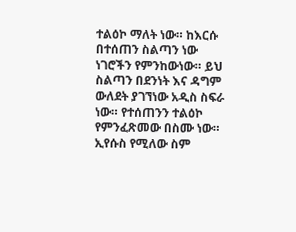ተልዕኮ ማለት ነው። ከእርሱ በተሰጠን ስልጣን ነው ነገሮችን የምንከውነው። ይህ ስልጣን በደንነት እና ዳግም ውለደት ያገኘነው አዲስ ስፍራ ነው። የተሰጠንን ተልዕኮ የምንፈጽመው በስሙ ነው። ኢየሱስ የሚለው ስም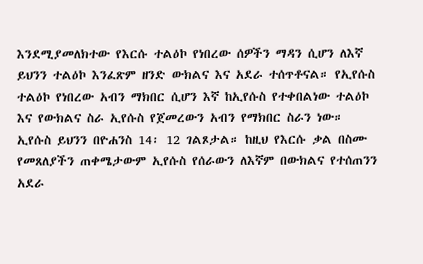እንደሚያመለክተው የእርሱ ተልዕኮ የነበረው ሰዎችን ማዳን ሲሆን ለእኛ ይህንን ተልዕኮ እንፈጽም ዘንድ ውክልና እና አደራ ተሰጥቶናል። የኢየሱስ ተልዕኮ የነበረው አብን ማክበር ሲሆን እኛ ከኢየሱስ የተቀበልነው ተልዕኮ እና የውክልና ስራ ኢየሱስ የጀመረውን አብን የማክበር ስራን ነው። ኢየሱስ ይህንን በዮሐንስ 14፡ 12 ገልጾታል። ከዚህ የእርሱ ቃል በስሙ የመጸለያችን ጠቀሜታውም ኢየሱስ የሰራውን ለእኛም በውክልና የተሰጠንን አደራ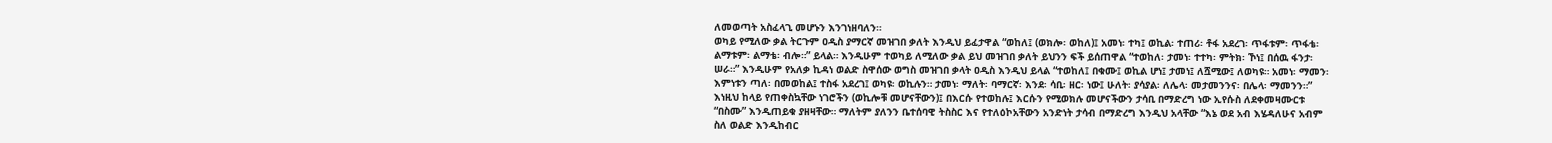ለመወጣት አስፈላጊ መሆኑን እንገነዘባለን።
ወካይ የሚለው ቃል ትርጉም ዐዲስ ያማርኛ መዝገበ ቃለት እንዲህ ይፈታዋል “ወከለ፤ (ወክሎ፡ ወከለ)፤ አመነ፡ ተካ፤ ወኪል፡ ተጠሪ፡ ቶፋ አደረገ፡ ጥፋቱም፡ ጥፋቴ፡ ልማቱም፡ ልማቴ፡ ብሎ።” ይላል። እንዲሁም ተወካይ ለሚለው ቃል ይህ መዝገበ ቃለት ይህንን ፍች ይሰጠዋል “ተወከለ፡ ታመነ፡ ተተካ፡ ምትክ፡ ኾነ፤ በሰዉ ፋንታ፡ ሠራ።” እንዲሁም የአለቃ ኪዳነ ወልድ ስዋሰው ወግስ መዝገበ ቃላት ዐዲስ እንዲህ ይላል “ተወከለ፤ በቁሙ፤ ወኪል ሆነ፤ ታመነ፤ ለሿሚው፤ ለወካዩ። አመነ፡ ማመን፡ እምነቱን ጣለ፡ በመወከል፤ ተስፋ አደረገ፤ ወካዩ፡ ወኪሉን። ታመነ፡ ማለት፡ ባማርኛ፡ እንደ፡ ሳቢ፡ ዘር፡ ነው፤ ሁለት፡ ያሳያል፡ ለሌላ፡ መታመንንና፡ በሌላ፡ ማመንን።” እነዚህ ከላይ የጠቀስኳቸው ነገሮችን (ወኪሎቹ መሆናቸውን)፤ በእርሱ የተወከሉ፤ እርሱን የሚወክሉ መሆናችውን ታሳቢ በማድረግ ነው ኢየሱስ ለደቀመዛሙርቱ “በስሙ” እንዲጠይቁ ያዘዛቸው። ማለትም ያለንን ቤተሰባዊ ትስስር እና የተለዕኮአቸውን አንድነት ታሳብ በማድረግ እንዲህ አላቸው “እኔ ወደ አብ እሄዳለሁና አብም ስለ ወልድ እንዲከብር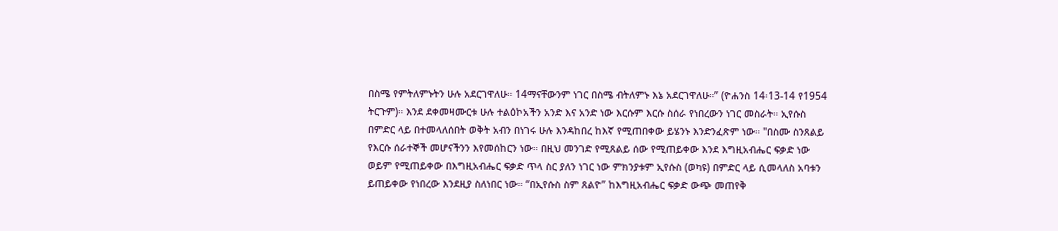በስሜ የምትለምኑትን ሁሉ አደርገዋለሁ። 14ማናቸውንም ነገር በስሜ ብትለምኑ እኔ አደርገዋለሁ።” (ዮሐንስ 14፡13-14 የ1954 ትርጉም)። እንደ ደቀመዛሙርቱ ሁሉ ተልዕኮአችን አንድ እና አንድ ነው እርሱም እርሱ ስሰራ የነበረውን ነገር መስራት። ኢየሱስ በምድር ላይ በተመላለሰበት ወቅት አብን በነገሩ ሁሉ እንዳከበረ ከእኛ የሚጠበቀው ይሄንኑ እንድንፈጽም ነው። "በስሙ ስንጸልይ የእርሱ ሰራተኞች መሆናችንን እየመሰከርን ነው። በዚህ መንገድ የሚጸልይ ሰው የሚጠይቀው እንደ እግዚአብሔር ፍቃድ ነው ወይም የሚጠይቀው በእግዚአብሔር ፍቃድ ጥላ ስር ያለን ነገር ነው ምክንያቱም ኢየሱስ (ወካዩ) በምድር ላይ ሲመላለስ አባቱን ይጠይቀው የነበረው እንደዚያ ስለነበር ነው። “በኢየሱስ ስም ጸልዮ” ከእግዚአብሔር ፍቃድ ውጭ መጠየቅ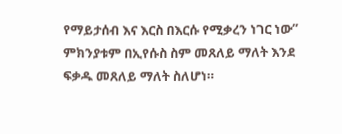የማይታሰብ እና እርስ በእርሱ የሚቃረን ነገር ነው” ምክንያቱም በኢየሱስ ስም መጸለይ ማለት እንደ ፍቃዱ መጸለይ ማለት ስለሆነ።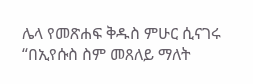ሌላ የመጽሐፍ ቅዱስ ምሁር ሲናገሩ “በኢየሱስ ስም መጸለይ ማለት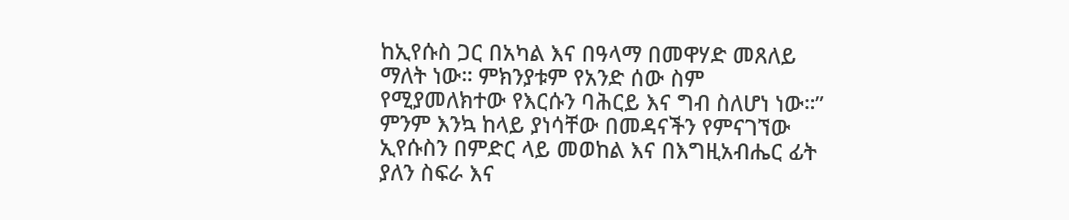ከኢየሱስ ጋር በአካል እና በዓላማ በመዋሃድ መጸለይ ማለት ነው። ምክንያቱም የአንድ ሰው ስም የሚያመለክተው የእርሱን ባሕርይ እና ግብ ስለሆነ ነው።” ምንም እንኳ ከላይ ያነሳቸው በመዳናችን የምናገኘው ኢየሱስን በምድር ላይ መወከል እና በእግዚአብሔር ፊት ያለን ስፍራ እና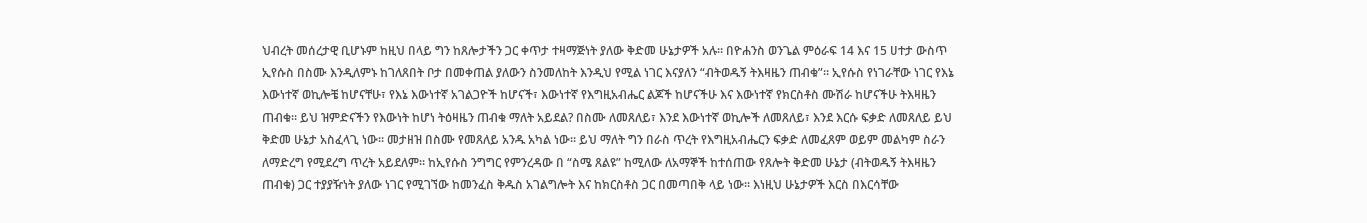ህብረት መሰረታዊ ቢሆኑም ከዚህ በላይ ግን ከጸሎታችን ጋር ቀጥታ ተዛማጅነት ያለው ቅድመ ሁኔታዎች አሉ። በዮሐንስ ወንጌል ምዕራፍ 14 እና 15 ሀተታ ውስጥ ኢየሱስ በስሙ እንዲለምኑ ከገለጸበት ቦታ በመቀጠል ያለውን ስንመለከት እንዲህ የሚል ነገር እናያለን “ብትወዱኝ ትእዛዜን ጠብቁ”። ኢየሱስ የነገራቸው ነገር የእኔ እውነተኛ ወኪሎቼ ከሆናቸሁ፣ የእኔ እውነተኛ አገልጋዮች ከሆናች፣ እውነተኛ የእግዚአብሔር ልጆች ከሆናችሁ እና እውነተኛ የክርስቶስ ሙሽራ ከሆናችሁ ትእዛዜን ጠብቁ። ይህ ዝምድናችን የእውነት ከሆነ ትዕዛዜን ጠብቁ ማለት አይደል? በስሙ ለመጸለይ፣ እንደ እውነተኛ ወኪሎች ለመጸለይ፣ እንደ እርሱ ፍቃድ ለመጸለይ ይህ ቅድመ ሁኔታ አስፈላጊ ነው። መታዘዝ በስሙ የመጸለይ አንዱ አካል ነው። ይህ ማለት ግን በራስ ጥረት የእግዚአብሔርን ፍቃድ ለመፈጸም ወይም መልካም ስራን ለማድረግ የሚደረግ ጥረት አይደለም። ከኢየሱስ ንግግር የምንረዳው በ “ስሜ ጸልዩ” ከሚለው ለአማኞች ከተሰጠው የጸሎት ቅድመ ሁኔታ (ብትወዱኝ ትእዛዜን ጠብቁ) ጋር ተያያዥነት ያለው ነገር የሚገኘው ከመንፈስ ቅዱስ አገልግሎት እና ከክርስቶስ ጋር በመጣበቅ ላይ ነው። እነዚህ ሁኔታዎች እርስ በእርሳቸው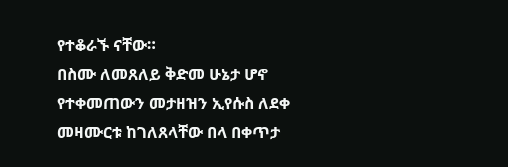የተቆራኙ ናቸው።
በስሙ ለመጸለይ ቅድመ ሁኔታ ሆኖ የተቀመጠውን መታዘዝን ኢየሱስ ለደቀ መዛሙርቱ ከገለጸላቸው በላ በቀጥታ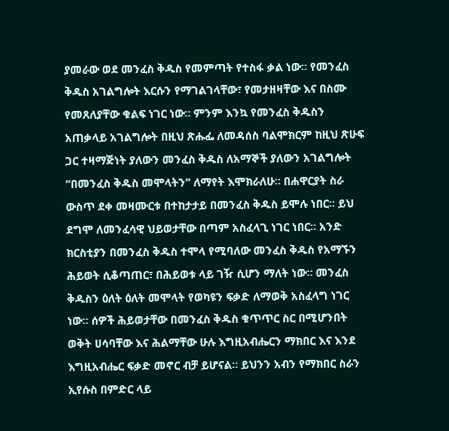ያመራው ወደ መንፈስ ቅዱስ የመምጣት የተስፋ ቃል ነው። የመንፈስ ቅዱስ አገልግሎት እርሱን የማገልገላቸው፣ የመታዘዛቸው እና በስሙ የመጸለያቸው ቁልፍ ነገር ነው። ምንም እንኳ የመንፈስ ቅዱስን አጠቃላይ አገልግሎት በዚህ ጽሑፌ ለመዳሰስ ባልሞክርም ከዚህ ጽሁፍ ጋር ተዛማጅነት ያለውን መንፈስ ቅዱስ ለአማኞች ያለውን አገልግሎት “በመንፈስ ቅዱስ መሞላትን” ለማየት እሞክራለሁ። በሐዋርያት ስራ ውስጥ ደቀ መዛሙርቱ በተከታታይ በመንፈስ ቅዱስ ይሞሉ ነበር። ይህ ደግሞ ለመንፈሳዊ ህይወታቸው በጣም አስፈላጊ ነገር ነበር። አንድ ክርስቲያን በመንፈስ ቅዱስ ተሞላ የሚባለው መንፈስ ቅዱስ የአማኙን ሕይወት ሲቆጣጠር፣ በሕይወቱ ላይ ገዥ ሲሆን ማለት ነው። መንፈስ ቅዱስን ዕለት ዕለት መሞላት የወካዩን ፍቃድ ለማወቅ አስፈላግ ነገር ነው። ሰዎች ሕይወታቸው በመንፈስ ቅዱስ ቁጥጥር ስር በሚሆንበት ወቅት ሀሳባቸው እና ሕልማቸው ሁሉ እግዚአብሔርን ማክበር እና እንደ እግዚአብሔር ፍቃድ መኖር ብቻ ይሆናል። ይህንን አብን የማክበር ስራን ኢየሱስ በምድር ላይ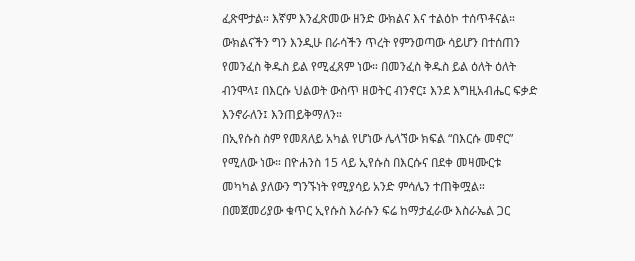ፈጽሞታል። እኛም እንፈጽመው ዘንድ ውክልና እና ተልዕኮ ተሰጥቶናል። ውክልናችን ግን እንዲሁ በራሳችን ጥረት የምንወጣው ሳይሆን በተሰጠን የመንፈስ ቅዱስ ይል የሚፈጸም ነው። በመንፈስ ቅዱስ ይል ዕለት ዕለት ብንሞላ፤ በእርሱ ህልወት ውስጥ ዘወትር ብንኖር፤ እንደ እግዚአብሔር ፍቃድ እንኖራለን፤ እንጠይቅማለን።
በኢየሱስ ስም የመጸለይ አካል የሆነው ሌላኘው ክፍል “በእርሱ መኖር” የሚለው ነው። በዮሐንስ 15 ላይ ኢየሱስ በእርሱና በደቀ መዛሙርቱ መካካል ያለውን ግንኙነት የሚያሳይ አንድ ምሳሌን ተጠቅሟል። በመጀመሪያው ቁጥር ኢየሱስ እራሱን ፍሬ ከማታፈራው እስራኤል ጋር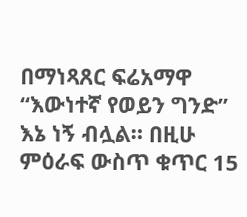በማነጻጸር ፍሬአማዋ “እውነተኛ የወይን ግንድ” እኔ ነኝ ብሏል። በዚሁ ምዕራፍ ውስጥ ቁጥር 15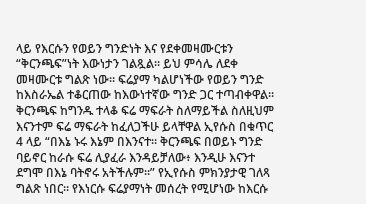ላይ የእርሱን የወይን ግንድነት እና የደቀመዛሙርቱን “ቅርንጫፍ”ነት እውነታን ገልጿል። ይህ ምሳሌ ለደቀ መዛሙርቱ ግልጽ ነው። ፍሬያማ ካልሆነችው የወይን ግንድ ከእስራኤል ተቆርጠው ከእውነተኛው ግንድ ጋር ተጣብቀዋል። ቅርንጫፍ ከግንዱ ተላቆ ፍሬ ማፍራት ስለማይችል ስለዚህም እናንተም ፍሬ ማፍራት ከፈለጋችሁ ይላቸዋል ኢየሱስ በቁጥር 4 ላይ “በእኔ ኑሩ እኔም በእንናተ። ቅርንጫፍ በወይኑ ግንድ ባይኖር ከራሱ ፍሬ ሊያፈራ እንዳይቻለው፥ እንዲሁ እናንተ ደግሞ በእኔ ባትኖሩ አትችሉም።” የኢየሱስ ምክንያታዊ ገለጻ ግልጽ ነበር። የእነርሱ ፍሬያማነት መሰረት የሚሆነው ከእርሱ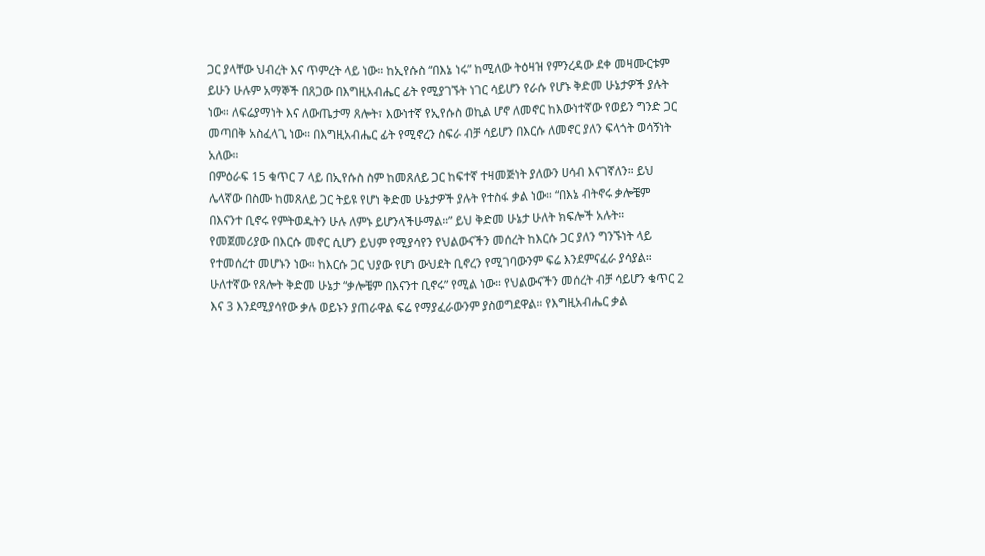ጋር ያላቸው ህብረት እና ጥምረት ላይ ነው። ከኢየሱስ “በእኔ ነሩ” ከሚለው ትዕዛዝ የምንረዳው ደቀ መዛሙርቱም ይሁን ሁሉም አማኞች በጸጋው በእግዚአብሔር ፊት የሚያገኙት ነገር ሳይሆን የራሱ የሆኑ ቅድመ ሁኔታዎች ያሉት ነው። ለፍሬያማነት እና ለውጤታማ ጸሎት፣ እውነተኛ የኢየሱስ ወኪል ሆኖ ለመኖር ከእውነተኛው የወይን ግንድ ጋር መጣበቅ አስፈላጊ ነው። በእግዚአብሔር ፊት የሚኖረን ስፍራ ብቻ ሳይሆን በእርሱ ለመኖር ያለን ፍላጎት ወሳኝነት አለው።
በምዕራፍ 15 ቁጥር 7 ላይ በኢየሱስ ስም ከመጸለይ ጋር ከፍተኛ ተዛመጅነት ያለውን ሀሳብ እናገኛለን። ይህ ሌላኛው በስሙ ከመጸለይ ጋር ትይዩ የሆነ ቅድመ ሁኔታዎች ያሉት የተስፋ ቃል ነው። “በእኔ ብትኖሩ ቃሎቼም በእናንተ ቢኖሩ የምትወዱትን ሁሉ ለምኑ ይሆንላችሁማል።” ይህ ቅድመ ሁኔታ ሁለት ክፍሎች አሉት። የመጀመሪያው በእርሱ መኖር ሲሆን ይህም የሚያሳየን የህልውናችን መሰረት ከእርሱ ጋር ያለን ግንኙነት ላይ የተመሰረተ መሆኑን ነው። ከእርሱ ጋር ህያው የሆነ ውህደት ቢኖረን የሚገባውንም ፍሬ እንደምናፈራ ያሳያል። ሁለተኛው የጸሎት ቅድመ ሁኔታ “ቃሎቼም በእናንተ ቢኖሩ” የሚል ነው። የህልውናችን መሰረት ብቻ ሳይሆን ቁጥር 2 እና 3 እንደሚያሳየው ቃሉ ወይኑን ያጠራዋል ፍሬ የማያፈራውንም ያስወግደዋል። የእግዚአብሔር ቃል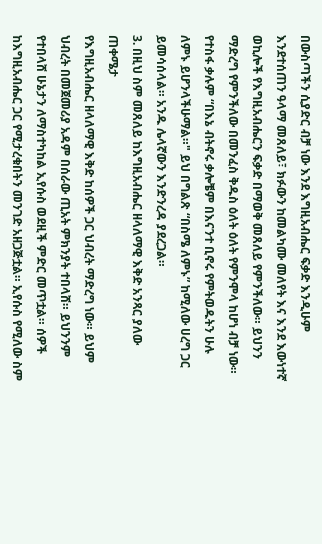በውስጣችን ሲያድር ብቻ ነው እንደ እግዚአብሔር ፍቃድ እንዲሁም እንደተሰጠን ዓላማ መጸለይ፣ ክፉውን ከመልካሙ መለየት እና እንደ እውነተኛ ወኪሎች የእግዚአብሔርን ፍቃድ በማወቅ መጸለይ የምንችለው። ይህንን ማድረግ የምንችለው በመንፈስ ቅዱስ ዕለት ዕለት የምንሞላ ከሆነ ብቻ ነው። የተስፋ ቃሉም “በእኔ ብትኖሩ ቃሎቼም በእናንተ ቢኖሩ የምትወዱትን ሁሉ ለምኑ ይሆንላችሁማል።" ይህ በግልጽ “በስሜ ለምኑ” ከሚለው ሀረግ ጋር ይመሳሰላል። አንዱ ሌላኛውን እንድንረዳ ያደረጋል።
3. በዚህ ስም መጸለይ ከእግዚአብሔር ዘላለማዊ እቅድ አንጻር ያለው ጠቀሜታ
የእግዚአብሔር ዘላለማዊ እቅድ ከሰዎች ጋር ህብረት ማድረግ ነው። ይህም ህብረት በመጀመሪያ አዳም በሰራው ጢአት ምክንያት ተበላሸ። ይህንንም የተበላሸ ሁኔታን ለማስተካከል ኢየሱስ ወደዚች ምድር መጥቷል። ሰዎች ከእግዚአብሔር ጋር የሚታረቁበትን መንገድ አዘጋጅቷል። ኢየሱስ የሚለው ስም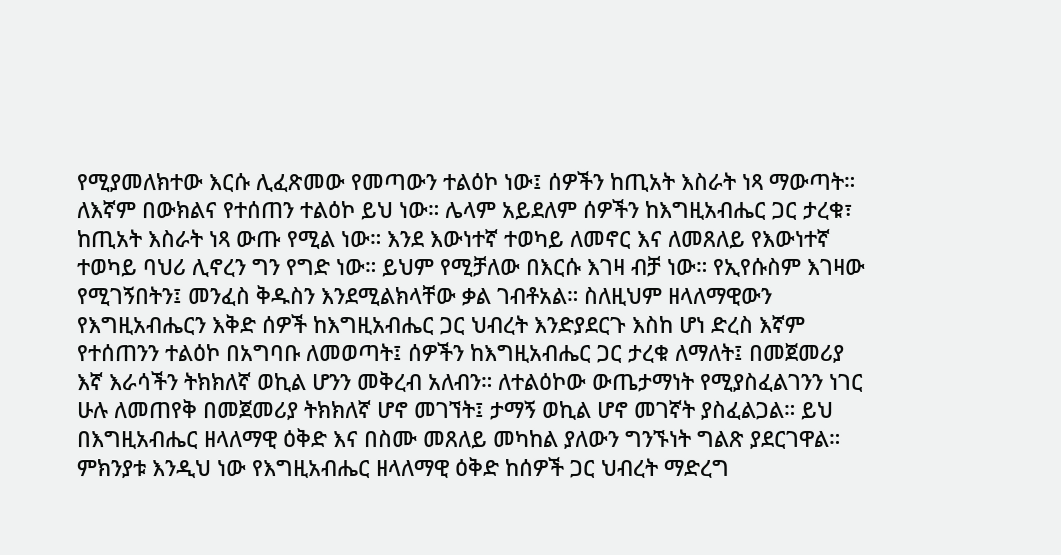የሚያመለክተው እርሱ ሊፈጽመው የመጣውን ተልዕኮ ነው፤ ሰዎችን ከጢአት እስራት ነጻ ማውጣት። ለእኛም በውክልና የተሰጠን ተልዕኮ ይህ ነው። ሌላም አይደለም ሰዎችን ከእግዚአብሔር ጋር ታረቁ፣ ከጢአት እስራት ነጻ ውጡ የሚል ነው። እንደ እውነተኛ ተወካይ ለመኖር እና ለመጸለይ የእውነተኛ ተወካይ ባህሪ ሊኖረን ግን የግድ ነው። ይህም የሚቻለው በእርሱ እገዛ ብቻ ነው። የኢየሱስም እገዛው የሚገኝበትን፤ መንፈስ ቅዱስን እንደሚልክላቸው ቃል ገብቶአል። ስለዚህም ዘላለማዊውን የእግዚአብሔርን እቅድ ሰዎች ከእግዚአብሔር ጋር ህብረት እንድያደርጉ እስከ ሆነ ድረስ እኛም የተሰጠንን ተልዕኮ በአግባቡ ለመወጣት፤ ሰዎችን ከእግዚአብሔር ጋር ታረቁ ለማለት፤ በመጀመሪያ እኛ እራሳችን ትክክለኛ ወኪል ሆንን መቅረብ አለብን። ለተልዕኮው ውጤታማነት የሚያስፈልገንን ነገር ሁሉ ለመጠየቅ በመጀመሪያ ትክክለኛ ሆኖ መገኘት፤ ታማኝ ወኪል ሆኖ መገኛት ያስፈልጋል። ይህ በእግዚአብሔር ዘላለማዊ ዕቅድ እና በስሙ መጸለይ መካከል ያለውን ግንኙነት ግልጽ ያደርገዋል። ምክንያቱ እንዲህ ነው የእግዚአብሔር ዘላለማዊ ዕቅድ ከሰዎች ጋር ህብረት ማድረግ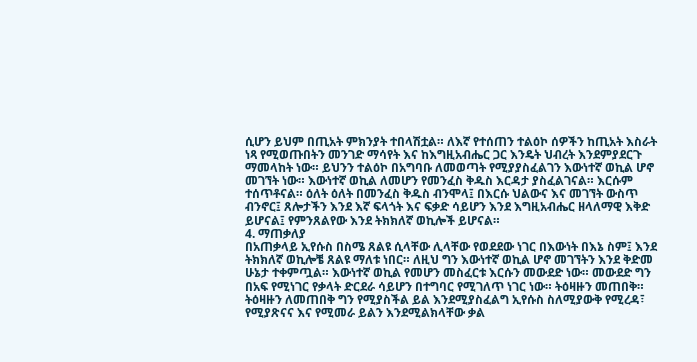ሲሆን ይህም በጢአት ምክንያት ተበላሽቷል። ለእኛ የተሰጠን ተልዕኮ ሰዎችን ከጢአት እስራት ነጻ የሚወጡበትን መንገድ ማሳየት እና ከእግዚአብሔር ጋር እንዴት ህብረት እንደምያደርጉ ማመላከት ነው። ይህንን ተልዕኮ በአግባቡ ለመወጣት የሚያያስፈልገን እውነተኛ ወኪል ሆኖ መገኘት ነው። እውነተኛ ወኪል ለመሆን የመንፈስ ቅዱስ እርዳታ ያስፈልገናል። እርሱም ተሰጥቶናል። ዕለት ዕለት በመንፈስ ቅዱስ ብንሞላ፤ በእርሱ ህልውና እና መገኘት ውስጥ ብንኖር፤ ጸሎታችን እንደ እኛ ፍላጎት እና ፍቃድ ሳይሆን እንደ እግዚአብሔር ዘላለማዊ እቅድ ይሆናል፤ የምንጸልየው እንደ ትክክለኛ ወኪሎች ይሆናል።
4. ማጠቃለያ
በአጠቃላይ ኢየሱስ በስሜ ጸልዩ ሲላቸው ሊላቸው የወደደው ነገር በእውነት በእኔ ስም፤ እንደ ትክክለኛ ወኪሎቼ ጸልዩ ማለቱ ነበር። ለዚህ ግን እውነተኛ ወኪል ሆኖ መገኘትን እንደ ቅድመ ሁኔታ ተቀምጧል። እውነተኛ ወኪል የመሆን መስፈርቱ እርሱን መውደድ ነው። መውደድ ግን በአፍ የሚነገር የቃላት ድርደራ ሳይሆን በተግባር የሚገለጥ ነገር ነው። ትዕዛዙን መጠበቅ። ትዕዛዙን ለመጠበቅ ግን የሚያስችል ይል እንደሚያስፈልግ ኢየሱስ ስለሚያውቅ የሚረዳ፣ የሚያጽናና እና የሚመራ ይልን እንደሚልክላቸው ቃል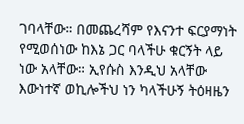ገባላቸው። በመጨረሻም የእናንተ ፍርያማነት የሚወሰነው ከእኔ ጋር ባላችሁ ቁርኝት ላይ ነው አላቸው። ኢየሱስ እንዲህ አላቸው እውነተኛ ወኪሎችህ ነን ካላችሁኝ ትዕዛዜን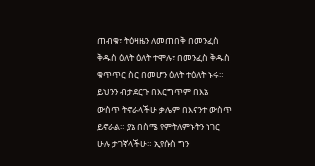ጠብቁ፣ ትዕዛዜን ለመጠበቅ በመንፈስ ቅዱስ ዕለት ዕለት ተሞሉ፣ በመንፈስ ቅዱስ ቁጥጥር ስር በመሆን ዕለት ተዕለት ኑሩ። ይህንን ብታደርጉ በእርግጥም በእኔ ውስጥ ትኖራላችሁ ቃሌም በእናንተ ውስጥ ይኖራል። ያኔ በስሜ የምትለምኑትን ነገር ሁሉ ታገኛላችሁ። ኢየሱስ ግን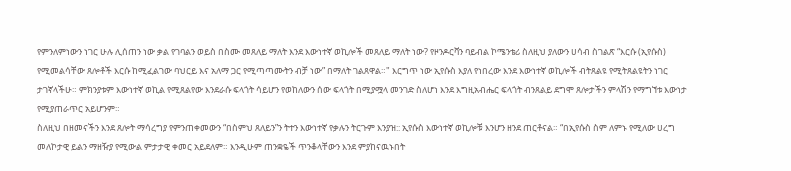የምንለምነውን ነገር ሁሉ ሊሰጠን ነው ቃል የገባልን ወይስ በስሙ መጸለይ ማለት እንደ እውነተኛ ወኪሎች መጸለይ ማለት ነው? የዞንዶርቫን ባይብል ኮሜንቴሪ ስለዚህ ያለውን ሀሳብ ስገልጽ “እርሱ (ኢየሱስ) የሚመልሳቸው ጸሎቶች እርሱ ከሚፈልገው ባህርይ እና አለማ ጋር የሚጣጣሙትን ብቻ ነው” በማለት ገልጸዋል።" እርግጥ ነው ኢየሱስ እያለ የነበረው እንደ እውነተኛ ወኪሎች ብትጸልዩ የሚትጸልዩትን ነገር ታገኛላችሁ። ምክንያቱም እውነተኛ ወኪል የሚጸልየው እንደራሱ ፍላጎት ሳይሆን የወከለውን ሰው ፍላጎት በሚያሟላ መንገድ ስለሆነ እንደ እግዚአብሔር ፍላጎት ብንጸልይ ደግሞ ጸሎታችን ምላሽን የማግኘቱ እውነታ የሚያጠራጥር አይሆንም።
ስለዚህ በዘመናችን እንደ ጸሎት ማሳረግያ የምንጠቀመውን “በስምህ ጸለይን”ን ትተን እውነተኛ የቃሉን ትርጉም እንያዝ:: ኢየሱስ እውነተኛ ወኪሎቹ እንሆን ዘንደ ጠርቶናል። “በኢየሱስ ስም ለምኑ የሚለው ሀረግ መለኮታዊ ይልን ማዘዥያ የሚውል ምታታዊ ቀመር አይደለም። እንዲሁም ጠንቋዬች ጥንቆላቸውን እንደ ምያከናዉኑበት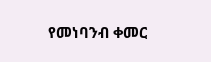የመነባንብ ቀመር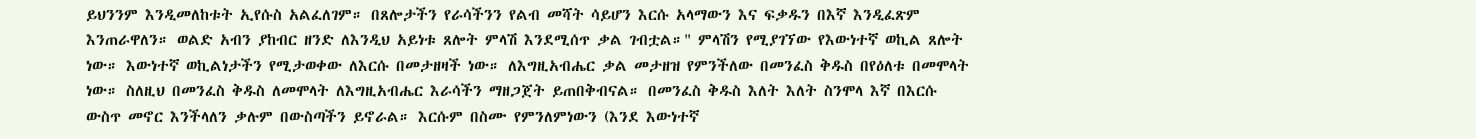ይህንንም እንዲመለከቱት ኢየሱስ አልፈለገም። በጸሎታችን የራሳችንን የልብ መሻት ሳይሆን እርሱ አላማውን እና ፍቃዱን በእኛ እንዲፈጽም እንጠራዋለን። ወልድ አብን ያከብር ዘንድ ለእንዲህ አይነቱ ጸሎት ምላሽ እንደሚሰጥ ቃል ገብቷል።" ምላሽን የሚያገኘው የእውነተኛ ወኪል ጸሎት ነው። እውነተኛ ወኪልነታችን የሚታወቀው ለእርሱ በመታዘዛች ነው። ለእግዚአብሔር ቃል መታዘዝ የምንችለው በመንፈስ ቅዱስ በየዕለቱ በመሞላት ነው። ስለዚህ በመንፈስ ቅዱስ ለመሞላት ለእግዚአብሔር እራሳችን ማዘጋጀት ይጠበቅብናል። በመንፈስ ቅዱስ እለት እለት ስንሞላ እኛ በእርሱ ውስጥ መኖር እንችላለን ቃሉም በውስጣችን ይኖራል። እርሱም በስሙ የምንለምነውን (እንደ እውነተኛ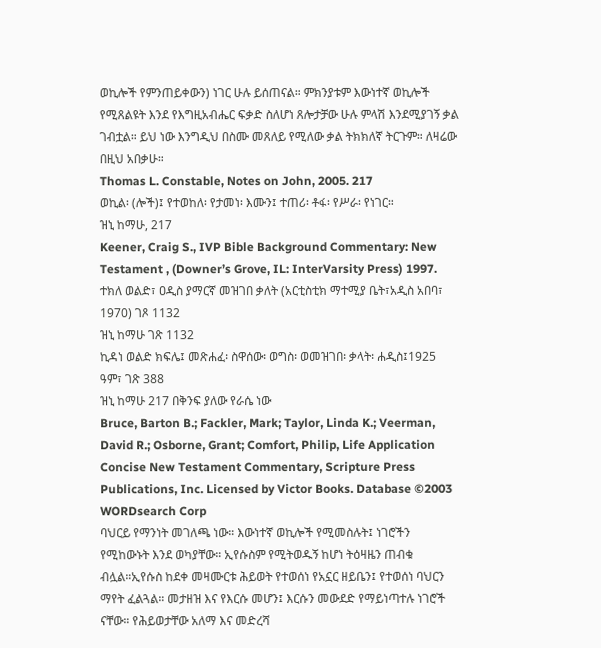ወኪሎች የምንጠይቀውን) ነገር ሁሉ ይሰጠናል። ምክንያቱም እውነተኛ ወኪሎች የሚጸልዩት እንደ የእግዚአብሔር ፍቃድ ስለሆነ ጸሎታቻው ሁሉ ምላሽ እንደሚያገኝ ቃል ገብቷል። ይህ ነው እንግዲህ በስሙ መጸለይ የሚለው ቃል ትክክለኛ ትርጉም። ለዛሬው በዚህ አበቃሁ።
Thomas L. Constable, Notes on John, 2005. 217
ወኪል፡ (ሎች)፤ የተወከለ፡ የታመነ፡ እሙን፤ ተጠሪ፡ ቶፋ፡ የሥራ፡ የነገር።
ዝኒ ከማሁ, 217
Keener, Craig S., IVP Bible Background Commentary: New Testament , (Downer’s Grove, IL: InterVarsity Press) 1997.
ተክለ ወልድ፣ ዐዲስ ያማርኛ መዝገበ ቃለት (አርቲስቲክ ማተሚያ ቤት፣አዲስ አበባ፣ 1970) ገጾ 1132
ዝኒ ከማሁ ገጽ 1132
ኪዳነ ወልድ ክፍሌ፤ መጽሐፈ፡ ስዋሰው፡ ወግስ፡ ወመዝገበ፡ ቃላት፡ ሐዲስ፤1925 ዓም፣ ገጽ 388
ዝኒ ከማሁ 217 በቅንፍ ያለው የራሴ ነው
Bruce, Barton B.; Fackler, Mark; Taylor, Linda K.; Veerman, David R.; Osborne, Grant; Comfort, Philip, Life Application Concise New Testament Commentary, Scripture Press Publications, Inc. Licensed by Victor Books. Database ©2003 WORDsearch Corp
ባህርይ የማንነት መገለጫ ነው። እውነተኛ ወኪሎች የሚመስሉት፤ ነገሮችን የሚከውኑት እንደ ወካያቸው። ኢየሱስም የሚትወዱኝ ከሆነ ትዕዛዜን ጠብቁ ብሏል።ኢየሱስ ከደቀ መዛሙርቱ ሕይወት የተወሰነ የአኗር ዘይቤን፤ የተወሰነ ባህርን ማየት ፈልጓል። መታዘዝ እና የእርሱ መሆን፤ እርሱን መውደድ የማይነጣተሉ ነገሮች ናቸው። የሕይወታቸው አለማ እና መድረሻ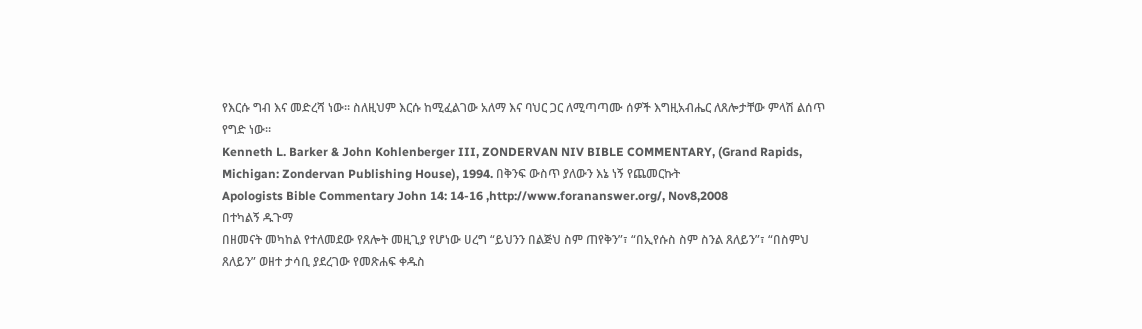የእርሱ ግብ እና መድረሻ ነው። ስለዚህም እርሱ ከሚፈልገው አለማ እና ባህር ጋር ለሚጣጣሙ ሰዎች እግዚአብሔር ለጸሎታቸው ምላሽ ልሰጥ የግድ ነው።
Kenneth L. Barker & John Kohlenberger III, ZONDERVAN NIV BIBLE COMMENTARY, (Grand Rapids, Michigan: Zondervan Publishing House), 1994. በቅንፍ ውስጥ ያለውን እኔ ነኝ የጨመርኩት
Apologists Bible Commentary John 14: 14-16 ,http://www.forananswer.org/, Nov8,2008
በተካልኝ ዱጉማ
በዘመናት መካከል የተለመደው የጸሎት መዚጊያ የሆነው ሀረግ “ይህንን በልጅህ ስም ጠየቅን”፣ “በኢየሱስ ስም ስንል ጸለይን”፣ “በስምህ ጸለይን” ወዘተ ታሳቢ ያደረገው የመጽሐፍ ቀዱስ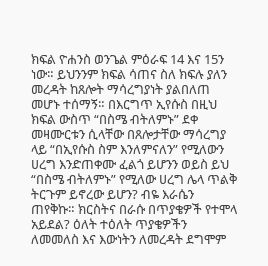ክፍል ዮሐንስ ወንጌል ምዕራፍ 14 እና 15ን ነው። ይህንንም ክፍል ሳጠና ስለ ክፍሉ ያለን መረዳት ከጸሎት ማሳረግያነት ያልበለጠ መሆኑ ተሰማኝ። በእርግጥ ኢየሱስ በዚህ ክፍል ውስጥ “በስሜ ብትለምኑ” ደቀ መዛሙርቱን ሲላቸው በጸሎታቸው ማሳረግያ ላይ “በኢየሱስ ስም እንለምናለን” የሚለውን ሀረግ እንድጠቀሙ ፈልጎ ይሆንን ወይስ ይህ “በስሜ ብትለምኑ” የሚለው ሀረግ ሌላ ጥልቅ ትርጉም ይኖረው ይሆን? ብዬ እራሴን ጠየቅኩ። ክርስትና በራሱ በጥያቄዎች የተሞላ አይደል? ዕለት ተዕለት ጥያቄዎችን ለመመለስ እና እውነትን ለመረዳት ደግሞም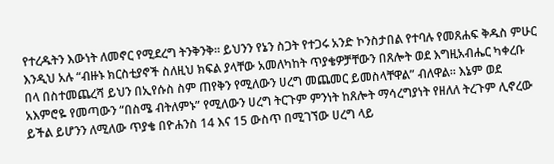የተረዱትን እውነት ለመኖር የሚደረግ ትንቅንቅ። ይህንን የኔን ስጋት የተጋሩ አንድ ኮንስታበል የተባሉ የመጸሐፍ ቅዱስ ምሁር እንዲህ አሉ “ብዙኑ ክርስቲያኖች ስለዚህ ክፍል ያላቸው አመለካከት ጥያቄዎቻቸውን በጸሎት ወደ እግዚአብሔር ካቀረቡ በላ በስተመጨረሻ ይህን በኢየሱስ ስም ጠየቅን የሚለውን ሀረግ መጨመር ይመስላቸዋል” ብለዋል። እኔም ወደ አእምሮዬ የመጣውን “በስሜ ብትለምኑ” የሚለውን ሀረግ ትርጉም ምንነት ከጸሎት ማሳረግያነት የዘለለ ትረጉም ሊኖረው ይችል ይሆንን ለሚለው ጥያቄ በዮሐንስ 14 እና 15 ውስጥ በሚገኘው ሀረግ ላይ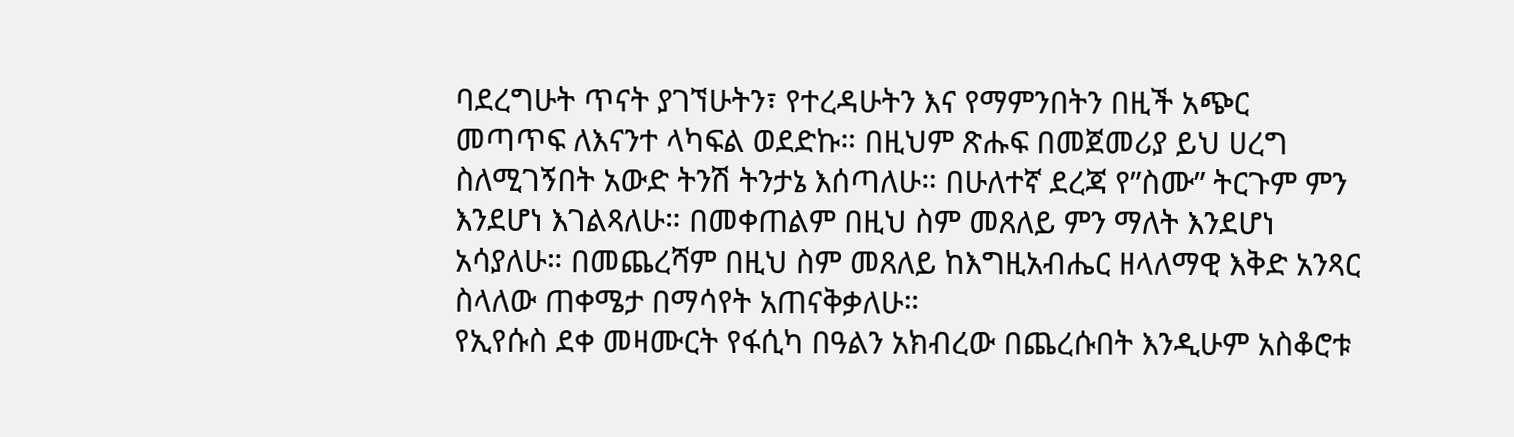ባደረግሁት ጥናት ያገኘሁትን፣ የተረዳሁትን እና የማምንበትን በዚች አጭር መጣጥፍ ለእናንተ ላካፍል ወደድኩ። በዚህም ጽሑፍ በመጀመሪያ ይህ ሀረግ ስለሚገኝበት አውድ ትንሽ ትንታኔ እሰጣለሁ። በሁለተኛ ደረጃ የ”ስሙ” ትርጉም ምን እንደሆነ እገልጻለሁ። በመቀጠልም በዚህ ስም መጸለይ ምን ማለት እንደሆነ አሳያለሁ። በመጨረሻም በዚህ ስም መጸለይ ከእግዚአብሔር ዘላለማዊ እቅድ አንጻር ስላለው ጠቀሜታ በማሳየት አጠናቅቃለሁ።
የኢየሱስ ደቀ መዛሙርት የፋሲካ በዓልን አክብረው በጨረሱበት እንዲሁም አስቆሮቱ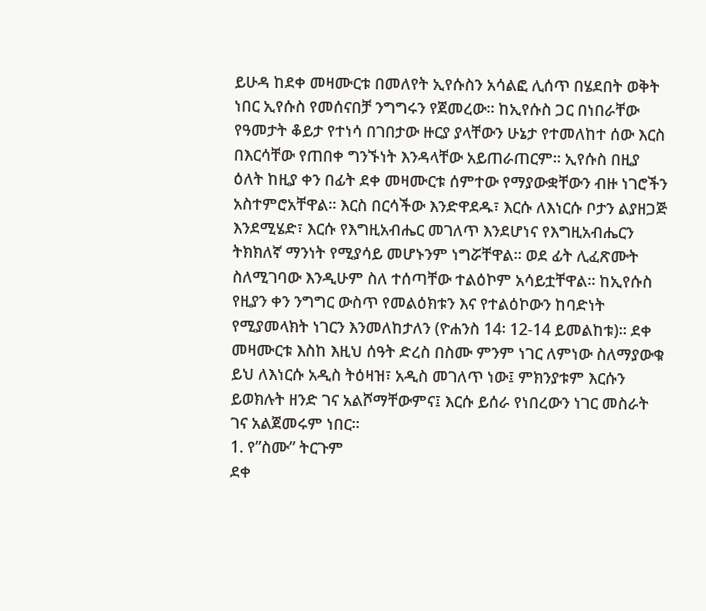ይሁዳ ከደቀ መዛሙርቱ በመለየት ኢየሱስን አሳልፎ ሊሰጥ በሄደበት ወቅት ነበር ኢየሱስ የመሰናበቻ ንግግሩን የጀመረው። ከኢየሱስ ጋር በነበራቸው የዓመታት ቆይታ የተነሳ በገበታው ዙርያ ያላቸውን ሁኔታ የተመለከተ ሰው እርስ በእርሳቸው የጠበቀ ግንኙነት እንዳላቸው አይጠራጠርም። ኢየሱስ በዚያ ዕለት ከዚያ ቀን በፊት ደቀ መዛሙርቱ ሰምተው የማያውቋቸውን ብዙ ነገሮችን አስተምሮአቸዋል። እርስ በርሳችው እንድዋደዱ፣ እርሱ ለእነርሱ ቦታን ልያዘጋጅ እንደሚሄድ፣ እርሱ የእግዚአብሔር መገለጥ እንደሆነና የእግዚአብሔርን ትክክለኛ ማንነት የሚያሳይ መሆኑንም ነግሯቸዋል። ወደ ፊት ሊፈጽሙት ስለሚገባው እንዲሁም ስለ ተሰጣቸው ተልዕኮም አሳይቷቸዋል። ከኢየሱስ የዚያን ቀን ንግግር ውስጥ የመልዕክቱን እና የተልዕኮውን ከባድነት የሚያመላክት ነገርን እንመለከታለን (ዮሐንስ 14፡ 12-14 ይመልከቱ)። ደቀ መዛሙርቱ እስከ እዚህ ሰዓት ድረስ በስሙ ምንም ነገር ለምነው ስለማያውቁ ይህ ለእነርሱ አዲስ ትዕዛዝ፣ አዲስ መገለጥ ነው፤ ምክንያቱም እርሱን ይወክሉት ዘንድ ገና አልሾማቸውምና፤ እርሱ ይሰራ የነበረውን ነገር መስራት ገና አልጀመሩም ነበር።
1. የ”ስሙ” ትርጉም
ደቀ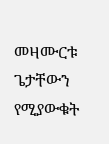መዛሙርቱ ጌታቸውን የሚያውቁት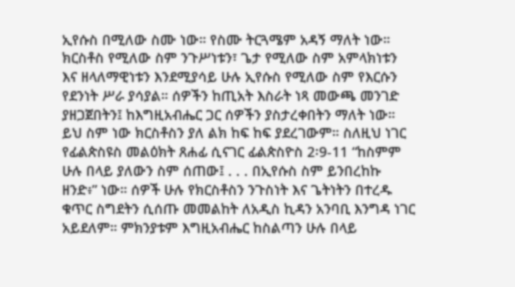ኢየሱስ በሚለው ስሙ ነው። የስሙ ትርጓሜም አዳኝ ማለት ነው። ክርስቶስ የሚለው ስም ንጉሥነቱን፣ ጌታ የሚለው ስም አምላክነቱን እና ዘላለማዊነቱን እንደሚያሳይ ሁሉ ኢየሱስ የሚለው ስም የእርሱን የደንነት ሥራ ያሳያል። ሰዎችን ከጢአት እስራት ነጻ መውጫ መንገድ ያዘጋጀበትን፤ ከእግዚአብሔር ጋር ሰዎችን ያስታረቀበትን ማለት ነው። ይህ ስም ነው ክርስቶስን ያለ ልክ ከፍ ከፍ ያደረገውም። ስለዚህ ነገር የፊልጵስዩስ መልዕክት ጸሐፊ ሲናገር ፊልጵስዮስ 2፡9-11 “ከስምም ሁሉ በላይ ያለውን ስም ሰጠው፤ . . . በኢየሱስ ስም ይንበረከኩ ዘንድ፥” ነው። ሰዎች ሁሉ የክርስቶስን ንጉስነት እና ጌትነትን በተረዱ ቁጥር ስግደትን ሲሰጡ መመልከት ለአዲስ ኪዳን አንባቢ እንግዳ ነገር አይደለም። ምክንያቱም እግዚአብሔር ከስልጣን ሁሉ በላይ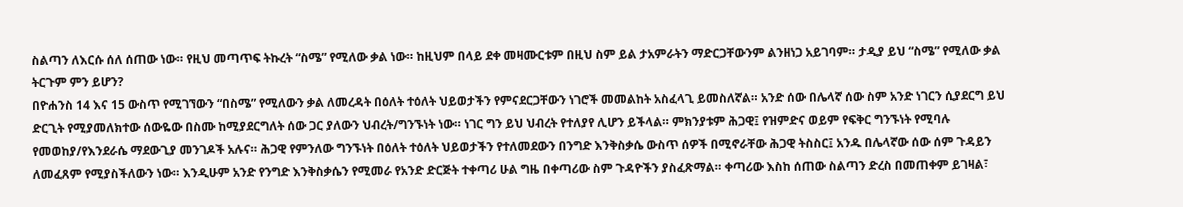ስልጣን ለእርሱ ሰለ ሰጠው ነው። የዚህ መጣጥፍ ትኩረት “ስሜ” የሚለው ቃል ነው። ከዚህም በላይ ደቀ መዛሙርቱም በዚህ ስም ይል ታአምራትን ማድርጋቸውንም ልንዘነጋ አይገባም። ታዲያ ይህ “ስሜ” የሚለው ቃል ትርጉም ምን ይሆን?
በዮሐንስ 14 እና 15 ውስጥ የሚገኘውን “በስሜ” የሚለውን ቃል ለመረዳት በዕለት ተዕለት ህይወታችን የምናደርጋቸውን ነገሮች መመልከት አስፈላጊ ይመስለኛል። አንድ ሰው በሌላኛ ሰው ስም አንድ ነገርን ሲያደርግ ይህ ድርጊት የሚያመለክተው ሰውዬው በስሙ ከሚያደርግለት ሰው ጋር ያለውን ህብረት/ግንኙነት ነው። ነገር ግን ይህ ህብረት የተለያየ ሊሆን ይችላል። ምክንያቱም ሕጋዊ፤ የዝምድና ወይም የፍቅር ግንኙነት የሚባሉ የመወከያ/የእንደራሴ ማደውጊያ መንገዶች አሉና። ሕጋዊ የምንለው ግንኙነት በዕለት ተዕለት ህይወታችን የተለመደውን በንግድ እንቅስቃሴ ውስጥ ሰዎች በሚኖራቸው ሕጋዊ ትስስር፤ አንዱ በሌላኛው ሰው ሰም ጉዳይን ለመፈጸም የሚያስችለውን ነው። እንዲሁም አንድ የንግድ እንቅስቃሴን የሚመራ የአንድ ድርጅት ተቀጣሪ ሁል ግዜ በቀጣሪው ስም ጉዳዮችን ያስፈጽማል። ቀጣሪው እስከ ሰጠው ስልጣን ድረስ በመጠቀም ይገዛል፣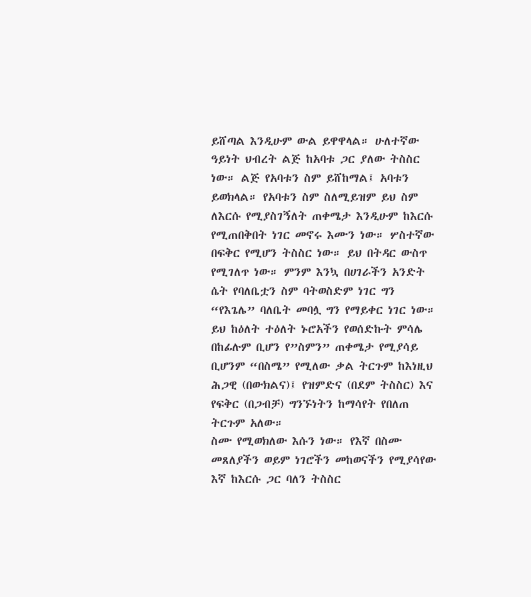ይሸጣል እንዲሁም ውል ይዋዋላል። ሁለተኛው ዓይነት ህብረት ልጅ ከአባቱ ጋር ያለው ትስስር ነው። ልጅ የአባቱን ስም ይሸከማል፤ አባቱን ይወክላል። የአባቱን ስም ስለሚይዝም ይህ ስም ለእርሱ የሚያስገኝለት ጠቀሜታ እንዲሁም ከእርሱ የሚጠበቅበት ነገር መኖሩ እሙን ነው። ሦስተኛው በፍቅር የሚሆን ትስስር ነው። ይህ በትዳር ውስጥ የሚገለጥ ነው። ምንም እንኳ በሀገራችን አንድት ሴት የባለቤቷን ስም ባትወስድም ነገር ግን “የእጌሌ” ባለቤት መባሏ ግን የማይቀር ነገር ነው። ይህ ከዕለት ተዕለት ኑሮአችን የወሰድኩት ምሳሌ በከፊሉም ቢሆን የ”ስምን” ጠቀሜታ የሚያሳይ ቢሆንም “በስሜ” የሚለው ቃል ትርጉም ከእነዚህ ሕጋዊ (በውክልና)፤ የዝምድና (በደም ትስስር) እና የፍቅር (በጋብቻ) ግንኙነትን ከማሳየት የበለጠ ትርጉም አለው።
ስሙ የሚወክለው እሱን ነው። የእኛ በስሙ መጸለያችን ወይም ነገሮችን መከወናችን የሚያሳየው እኛ ከእርሱ ጋር ባለን ትስስር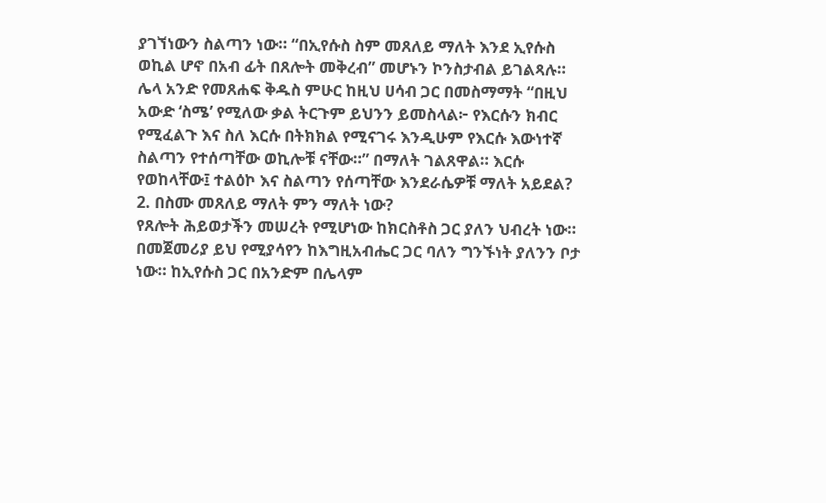ያገኘነውን ስልጣን ነው። “በኢየሱስ ስም መጸለይ ማለት እንደ ኢየሱስ ወኪል ሆኖ በአብ ፊት በጸሎት መቅረብ” መሆኑን ኮንስታብል ይገልጻሉ። ሌላ አንድ የመጸሐፍ ቅዱስ ምሁር ከዚህ ሀሳብ ጋር በመስማማት “በዚህ አውድ ‘ስሜ’ የሚለው ቃል ትርጉም ይህንን ይመስላል፦ የእርሱን ክብር የሚፈልጉ እና ስለ እርሱ በትክክል የሚናገሩ እንዲሁም የእርሱ እውነተኛ ስልጣን የተሰጣቸው ወኪሎቹ ናቸው።” በማለት ገልጸዋል። እርሱ የወከላቸው፤ ተልዕኮ እና ስልጣን የሰጣቸው እንደራሴዎቹ ማለት አይደል?
2. በስሙ መጸለይ ማለት ምን ማለት ነው?
የጸሎት ሕይወታችን መሠረት የሚሆነው ከክርስቶስ ጋር ያለን ህብረት ነው። በመጀመሪያ ይህ የሚያሳየን ከእግዚአብሔር ጋር ባለን ግንኙነት ያለንን ቦታ ነው። ከኢየሱስ ጋር በአንድም በሌላም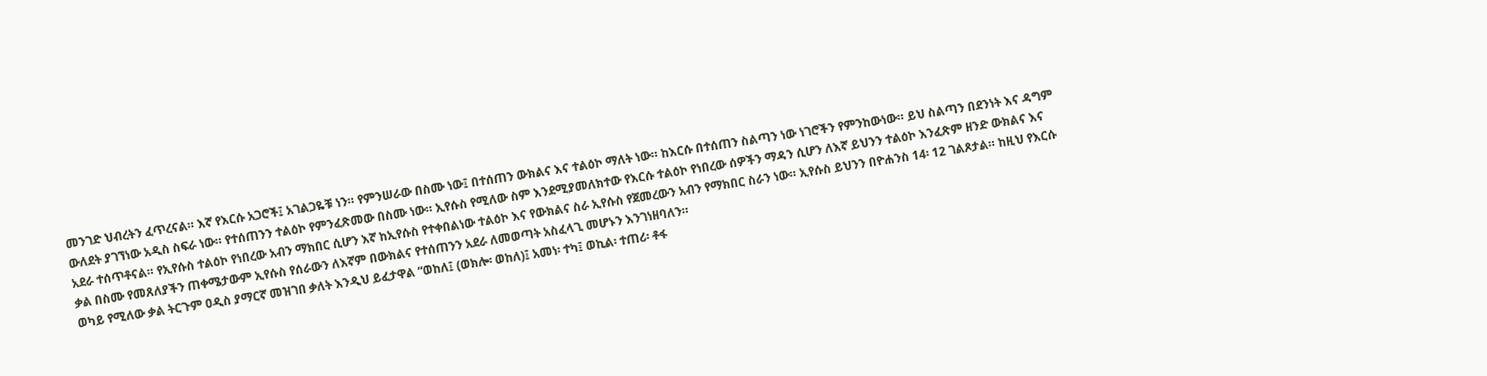መንገድ ህብረትን ፈጥረናል። እኛ የእርሱ አጋሮች፤ አገልጋዬቹ ነን። የምንሠራው በስሙ ነው፤ በተሰጠን ውክልና እና ተልዕኮ ማለት ነው። ከእርሱ በተሰጠን ስልጣን ነው ነገሮችን የምንከውነው። ይህ ስልጣን በደንነት እና ዳግም ውለደት ያገኘነው አዲስ ስፍራ ነው። የተሰጠንን ተልዕኮ የምንፈጽመው በስሙ ነው። ኢየሱስ የሚለው ስም እንደሚያመለክተው የእርሱ ተልዕኮ የነበረው ሰዎችን ማዳን ሲሆን ለእኛ ይህንን ተልዕኮ እንፈጽም ዘንድ ውክልና እና አደራ ተሰጥቶናል። የኢየሱስ ተልዕኮ የነበረው አብን ማክበር ሲሆን እኛ ከኢየሱስ የተቀበልነው ተልዕኮ እና የውክልና ስራ ኢየሱስ የጀመረውን አብን የማክበር ስራን ነው። ኢየሱስ ይህንን በዮሐንስ 14፡ 12 ገልጾታል። ከዚህ የእርሱ ቃል በስሙ የመጸለያችን ጠቀሜታውም ኢየሱስ የሰራውን ለእኛም በውክልና የተሰጠንን አደራ ለመወጣት አስፈላጊ መሆኑን እንገነዘባለን።
ወካይ የሚለው ቃል ትርጉም ዐዲስ ያማርኛ መዝገበ ቃለት እንዲህ ይፈታዋል “ወከለ፤ (ወክሎ፡ ወከለ)፤ አመነ፡ ተካ፤ ወኪል፡ ተጠሪ፡ ቶፋ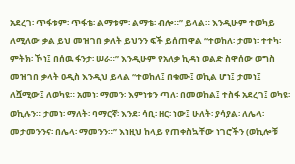አደረገ፡ ጥፋቱም፡ ጥፋቴ፡ ልማቱም፡ ልማቴ፡ ብሎ።” ይላል። እንዲሁም ተወካይ ለሚለው ቃል ይህ መዝገበ ቃለት ይህንን ፍች ይሰጠዋል “ተወከለ፡ ታመነ፡ ተተካ፡ ምትክ፡ ኾነ፤ በሰዉ ፋንታ፡ ሠራ።” እንዲሁም የአለቃ ኪዳነ ወልድ ስዋሰው ወግስ መዝገበ ቃላት ዐዲስ እንዲህ ይላል “ተወከለ፤ በቁሙ፤ ወኪል ሆነ፤ ታመነ፤ ለሿሚው፤ ለወካዩ። አመነ፡ ማመን፡ እምነቱን ጣለ፡ በመወከል፤ ተስፋ አደረገ፤ ወካዩ፡ ወኪሉን። ታመነ፡ ማለት፡ ባማርኛ፡ እንደ፡ ሳቢ፡ ዘር፡ ነው፤ ሁለት፡ ያሳያል፡ ለሌላ፡ መታመንንና፡ በሌላ፡ ማመንን።” እነዚህ ከላይ የጠቀስኳቸው ነገሮችን (ወኪሎቹ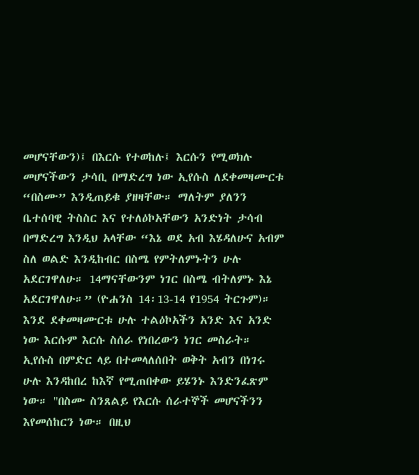መሆናቸውን)፤ በእርሱ የተወከሉ፤ እርሱን የሚወክሉ መሆናችውን ታሳቢ በማድረግ ነው ኢየሱስ ለደቀመዛሙርቱ “በስሙ” እንዲጠይቁ ያዘዛቸው። ማለትም ያለንን ቤተሰባዊ ትስስር እና የተለዕኮአቸውን አንድነት ታሳብ በማድረግ እንዲህ አላቸው “እኔ ወደ አብ እሄዳለሁና አብም ስለ ወልድ እንዲከብር በስሜ የምትለምኑትን ሁሉ አደርገዋለሁ። 14ማናቸውንም ነገር በስሜ ብትለምኑ እኔ አደርገዋለሁ።” (ዮሐንስ 14፡13-14 የ1954 ትርጉም)። እንደ ደቀመዛሙርቱ ሁሉ ተልዕኮአችን አንድ እና አንድ ነው እርሱም እርሱ ስሰራ የነበረውን ነገር መስራት። ኢየሱስ በምድር ላይ በተመላለሰበት ወቅት አብን በነገሩ ሁሉ እንዳከበረ ከእኛ የሚጠበቀው ይሄንኑ እንድንፈጽም ነው። "በስሙ ስንጸልይ የእርሱ ሰራተኞች መሆናችንን እየመሰከርን ነው። በዚህ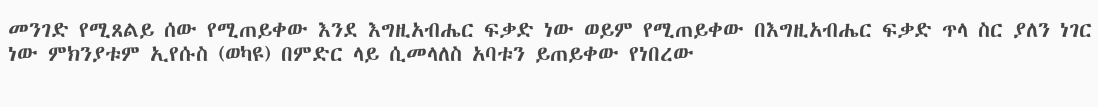መንገድ የሚጸልይ ሰው የሚጠይቀው እንደ እግዚአብሔር ፍቃድ ነው ወይም የሚጠይቀው በእግዚአብሔር ፍቃድ ጥላ ስር ያለን ነገር ነው ምክንያቱም ኢየሱስ (ወካዩ) በምድር ላይ ሲመላለስ አባቱን ይጠይቀው የነበረው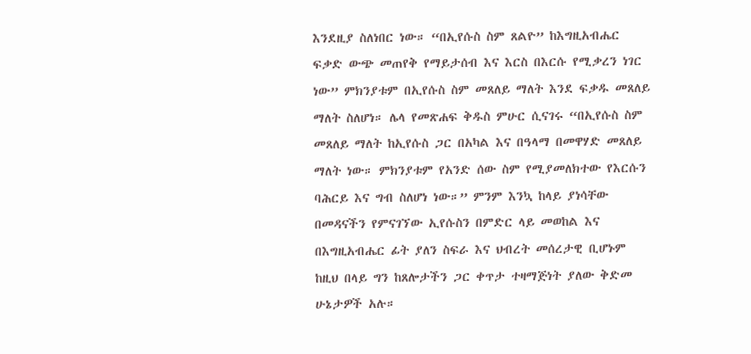እንደዚያ ስለነበር ነው። “በኢየሱስ ስም ጸልዮ” ከእግዚአብሔር ፍቃድ ውጭ መጠየቅ የማይታሰብ እና እርስ በእርሱ የሚቃረን ነገር ነው” ምክንያቱም በኢየሱስ ስም መጸለይ ማለት እንደ ፍቃዱ መጸለይ ማለት ስለሆነ። ሌላ የመጽሐፍ ቅዱስ ምሁር ሲናገሩ “በኢየሱስ ስም መጸለይ ማለት ከኢየሱስ ጋር በአካል እና በዓላማ በመዋሃድ መጸለይ ማለት ነው። ምክንያቱም የአንድ ሰው ስም የሚያመለክተው የእርሱን ባሕርይ እና ግብ ስለሆነ ነው።” ምንም እንኳ ከላይ ያነሳቸው በመዳናችን የምናገኘው ኢየሱስን በምድር ላይ መወከል እና በእግዚአብሔር ፊት ያለን ስፍራ እና ህብረት መሰረታዊ ቢሆኑም ከዚህ በላይ ግን ከጸሎታችን ጋር ቀጥታ ተዛማጅነት ያለው ቅድመ ሁኔታዎች አሉ።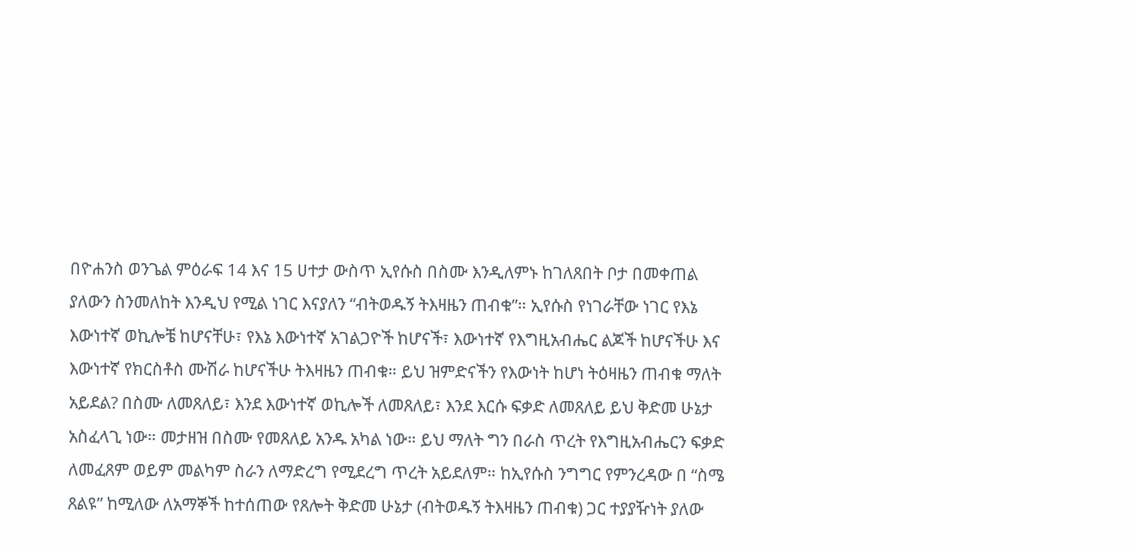በዮሐንስ ወንጌል ምዕራፍ 14 እና 15 ሀተታ ውስጥ ኢየሱስ በስሙ እንዲለምኑ ከገለጸበት ቦታ በመቀጠል ያለውን ስንመለከት እንዲህ የሚል ነገር እናያለን “ብትወዱኝ ትእዛዜን ጠብቁ”። ኢየሱስ የነገራቸው ነገር የእኔ እውነተኛ ወኪሎቼ ከሆናቸሁ፣ የእኔ እውነተኛ አገልጋዮች ከሆናች፣ እውነተኛ የእግዚአብሔር ልጆች ከሆናችሁ እና እውነተኛ የክርስቶስ ሙሽራ ከሆናችሁ ትእዛዜን ጠብቁ። ይህ ዝምድናችን የእውነት ከሆነ ትዕዛዜን ጠብቁ ማለት አይደል? በስሙ ለመጸለይ፣ እንደ እውነተኛ ወኪሎች ለመጸለይ፣ እንደ እርሱ ፍቃድ ለመጸለይ ይህ ቅድመ ሁኔታ አስፈላጊ ነው። መታዘዝ በስሙ የመጸለይ አንዱ አካል ነው። ይህ ማለት ግን በራስ ጥረት የእግዚአብሔርን ፍቃድ ለመፈጸም ወይም መልካም ስራን ለማድረግ የሚደረግ ጥረት አይደለም። ከኢየሱስ ንግግር የምንረዳው በ “ስሜ ጸልዩ” ከሚለው ለአማኞች ከተሰጠው የጸሎት ቅድመ ሁኔታ (ብትወዱኝ ትእዛዜን ጠብቁ) ጋር ተያያዥነት ያለው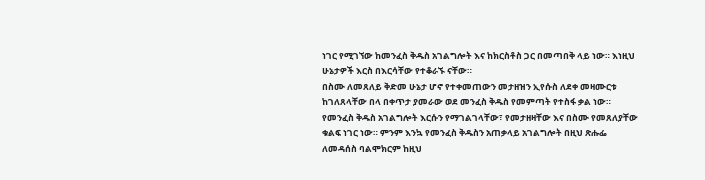ነገር የሚገኘው ከመንፈስ ቅዱስ አገልግሎት እና ከክርስቶስ ጋር በመጣበቅ ላይ ነው። እነዚህ ሁኔታዎች እርስ በእርሳቸው የተቆራኙ ናቸው።
በስሙ ለመጸለይ ቅድመ ሁኔታ ሆኖ የተቀመጠውን መታዘዝን ኢየሱስ ለደቀ መዛሙርቱ ከገለጸላቸው በላ በቀጥታ ያመራው ወደ መንፈስ ቅዱስ የመምጣት የተስፋ ቃል ነው። የመንፈስ ቅዱስ አገልግሎት እርሱን የማገልገላቸው፣ የመታዘዛቸው እና በስሙ የመጸለያቸው ቁልፍ ነገር ነው። ምንም እንኳ የመንፈስ ቅዱስን አጠቃላይ አገልግሎት በዚህ ጽሑፌ ለመዳሰስ ባልሞክርም ከዚህ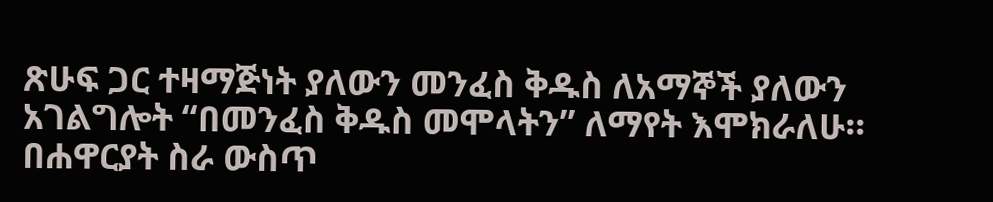ጽሁፍ ጋር ተዛማጅነት ያለውን መንፈስ ቅዱስ ለአማኞች ያለውን አገልግሎት “በመንፈስ ቅዱስ መሞላትን” ለማየት እሞክራለሁ። በሐዋርያት ስራ ውስጥ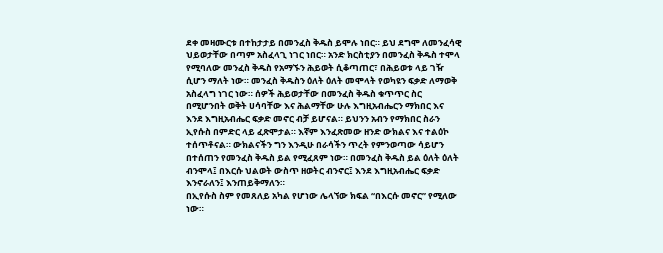ደቀ መዛሙርቱ በተከታታይ በመንፈስ ቅዱስ ይሞሉ ነበር። ይህ ደግሞ ለመንፈሳዊ ህይወታቸው በጣም አስፈላጊ ነገር ነበር። አንድ ክርስቲያን በመንፈስ ቅዱስ ተሞላ የሚባለው መንፈስ ቅዱስ የአማኙን ሕይወት ሲቆጣጠር፣ በሕይወቱ ላይ ገዥ ሲሆን ማለት ነው። መንፈስ ቅዱስን ዕለት ዕለት መሞላት የወካዩን ፍቃድ ለማወቅ አስፈላግ ነገር ነው። ሰዎች ሕይወታቸው በመንፈስ ቅዱስ ቁጥጥር ስር በሚሆንበት ወቅት ሀሳባቸው እና ሕልማቸው ሁሉ እግዚአብሔርን ማክበር እና እንደ እግዚአብሔር ፍቃድ መኖር ብቻ ይሆናል። ይህንን አብን የማክበር ስራን ኢየሱስ በምድር ላይ ፈጽሞታል። እኛም እንፈጽመው ዘንድ ውክልና እና ተልዕኮ ተሰጥቶናል። ውክልናችን ግን እንዲሁ በራሳችን ጥረት የምንወጣው ሳይሆን በተሰጠን የመንፈስ ቅዱስ ይል የሚፈጸም ነው። በመንፈስ ቅዱስ ይል ዕለት ዕለት ብንሞላ፤ በእርሱ ህልወት ውስጥ ዘወትር ብንኖር፤ እንደ እግዚአብሔር ፍቃድ እንኖራለን፤ እንጠይቅማለን።
በኢየሱስ ስም የመጸለይ አካል የሆነው ሌላኘው ክፍል “በእርሱ መኖር” የሚለው ነው።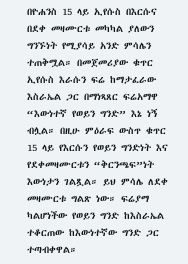በዮሐንስ 15 ላይ ኢየሱስ በእርሱና በደቀ መዛሙርቱ መካካል ያለውን ግንኙነት የሚያሳይ አንድ ምሳሌን ተጠቅሟል። በመጀመሪያው ቁጥር ኢየሱስ እራሱን ፍሬ ከማታፈራው እስራኤል ጋር በማነጻጸር ፍሬአማዋ “እውነተኛ የወይን ግንድ” እኔ ነኝ ብሏል። በዚሁ ምዕራፍ ውስጥ ቁጥር 15 ላይ የእርሱን የወይን ግንድነት እና የደቀመዛሙርቱን “ቅርንጫፍ”ነት እውነታን ገልጿል። ይህ ምሳሌ ለደቀ መዛሙርቱ ግልጽ ነው። ፍሬያማ ካልሆነችው የወይን ግንድ ከእስራኤል ተቆርጠው ከእውነተኛው ግንድ ጋር ተጣብቀዋል።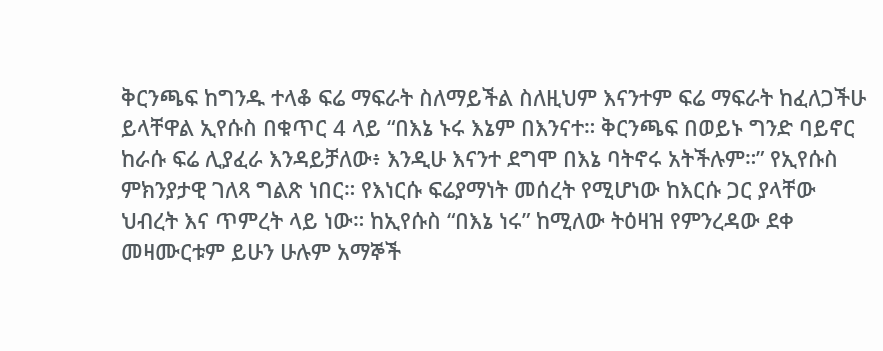ቅርንጫፍ ከግንዱ ተላቆ ፍሬ ማፍራት ስለማይችል ስለዚህም እናንተም ፍሬ ማፍራት ከፈለጋችሁ ይላቸዋል ኢየሱስ በቁጥር 4 ላይ “በእኔ ኑሩ እኔም በእንናተ። ቅርንጫፍ በወይኑ ግንድ ባይኖር ከራሱ ፍሬ ሊያፈራ እንዳይቻለው፥ እንዲሁ እናንተ ደግሞ በእኔ ባትኖሩ አትችሉም።” የኢየሱስ ምክንያታዊ ገለጻ ግልጽ ነበር። የእነርሱ ፍሬያማነት መሰረት የሚሆነው ከእርሱ ጋር ያላቸው ህብረት እና ጥምረት ላይ ነው። ከኢየሱስ “በእኔ ነሩ” ከሚለው ትዕዛዝ የምንረዳው ደቀ መዛሙርቱም ይሁን ሁሉም አማኞች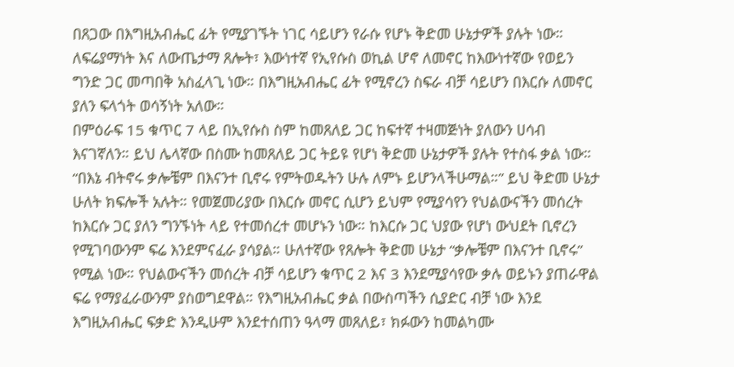በጸጋው በእግዚአብሔር ፊት የሚያገኙት ነገር ሳይሆን የራሱ የሆኑ ቅድመ ሁኔታዎች ያሉት ነው። ለፍሬያማነት እና ለውጤታማ ጸሎት፣ እውነተኛ የኢየሱስ ወኪል ሆኖ ለመኖር ከእውነተኛው የወይን ግንድ ጋር መጣበቅ አስፈላጊ ነው። በእግዚአብሔር ፊት የሚኖረን ስፍራ ብቻ ሳይሆን በእርሱ ለመኖር ያለን ፍላጎት ወሳኝነት አለው።
በምዕራፍ 15 ቁጥር 7 ላይ በኢየሱስ ስም ከመጸለይ ጋር ከፍተኛ ተዛመጅነት ያለውን ሀሳብ እናገኛለን። ይህ ሌላኛው በስሙ ከመጸለይ ጋር ትይዩ የሆነ ቅድመ ሁኔታዎች ያሉት የተስፋ ቃል ነው። “በእኔ ብትኖሩ ቃሎቼም በእናንተ ቢኖሩ የምትወዱትን ሁሉ ለምኑ ይሆንላችሁማል።” ይህ ቅድመ ሁኔታ ሁለት ክፍሎች አሉት። የመጀመሪያው በእርሱ መኖር ሲሆን ይህም የሚያሳየን የህልውናችን መሰረት ከእርሱ ጋር ያለን ግንኙነት ላይ የተመሰረተ መሆኑን ነው። ከእርሱ ጋር ህያው የሆነ ውህደት ቢኖረን የሚገባውንም ፍሬ እንደምናፈራ ያሳያል። ሁለተኛው የጸሎት ቅድመ ሁኔታ “ቃሎቼም በእናንተ ቢኖሩ” የሚል ነው። የህልውናችን መሰረት ብቻ ሳይሆን ቁጥር 2 እና 3 እንደሚያሳየው ቃሉ ወይኑን ያጠራዋል ፍሬ የማያፈራውንም ያስወግደዋል። የእግዚአብሔር ቃል በውስጣችን ሲያድር ብቻ ነው እንደ እግዚአብሔር ፍቃድ እንዲሁም እንደተሰጠን ዓላማ መጸለይ፣ ክፉውን ከመልካሙ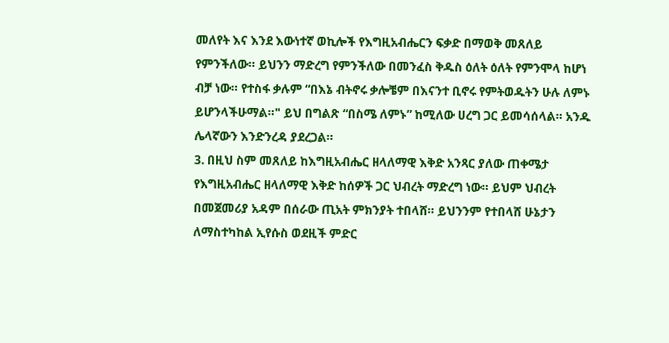መለየት እና እንደ እውነተኛ ወኪሎች የእግዚአብሔርን ፍቃድ በማወቅ መጸለይ የምንችለው። ይህንን ማድረግ የምንችለው በመንፈስ ቅዱስ ዕለት ዕለት የምንሞላ ከሆነ ብቻ ነው። የተስፋ ቃሉም “በእኔ ብትኖሩ ቃሎቼም በእናንተ ቢኖሩ የምትወዱትን ሁሉ ለምኑ ይሆንላችሁማል።" ይህ በግልጽ “በስሜ ለምኑ” ከሚለው ሀረግ ጋር ይመሳሰላል። አንዱ ሌላኛውን እንድንረዳ ያደረጋል።
3. በዚህ ስም መጸለይ ከእግዚአብሔር ዘላለማዊ እቅድ አንጻር ያለው ጠቀሜታ
የእግዚአብሔር ዘላለማዊ እቅድ ከሰዎች ጋር ህብረት ማድረግ ነው። ይህም ህብረት በመጀመሪያ አዳም በሰራው ጢአት ምክንያት ተበላሸ። ይህንንም የተበላሸ ሁኔታን ለማስተካከል ኢየሱስ ወደዚች ምድር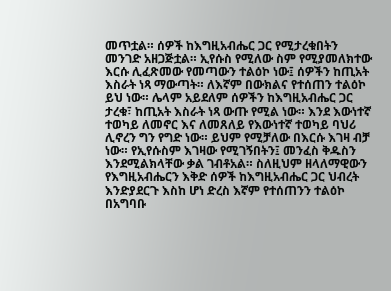መጥቷል። ሰዎች ከእግዚአብሔር ጋር የሚታረቁበትን መንገድ አዘጋጅቷል። ኢየሱስ የሚለው ስም የሚያመለክተው እርሱ ሊፈጽመው የመጣውን ተልዕኮ ነው፤ ሰዎችን ከጢአት እስራት ነጻ ማውጣት። ለእኛም በውክልና የተሰጠን ተልዕኮ ይህ ነው። ሌላም አይደለም ሰዎችን ከእግዚአብሔር ጋር ታረቁ፣ ከጢአት እስራት ነጻ ውጡ የሚል ነው። እንደ እውነተኛ ተወካይ ለመኖር እና ለመጸለይ የእውነተኛ ተወካይ ባህሪ ሊኖረን ግን የግድ ነው። ይህም የሚቻለው በእርሱ እገዛ ብቻ ነው። የኢየሱስም እገዛው የሚገኝበትን፤ መንፈስ ቅዱስን እንደሚልክላቸው ቃል ገብቶአል። ስለዚህም ዘላለማዊውን የእግዚአብሔርን እቅድ ሰዎች ከእግዚአብሔር ጋር ህብረት እንድያደርጉ እስከ ሆነ ድረስ እኛም የተሰጠንን ተልዕኮ በአግባቡ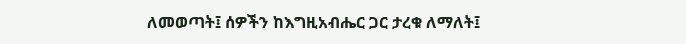ለመወጣት፤ ሰዎችን ከእግዚአብሔር ጋር ታረቁ ለማለት፤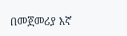በመጀመሪያ እኛ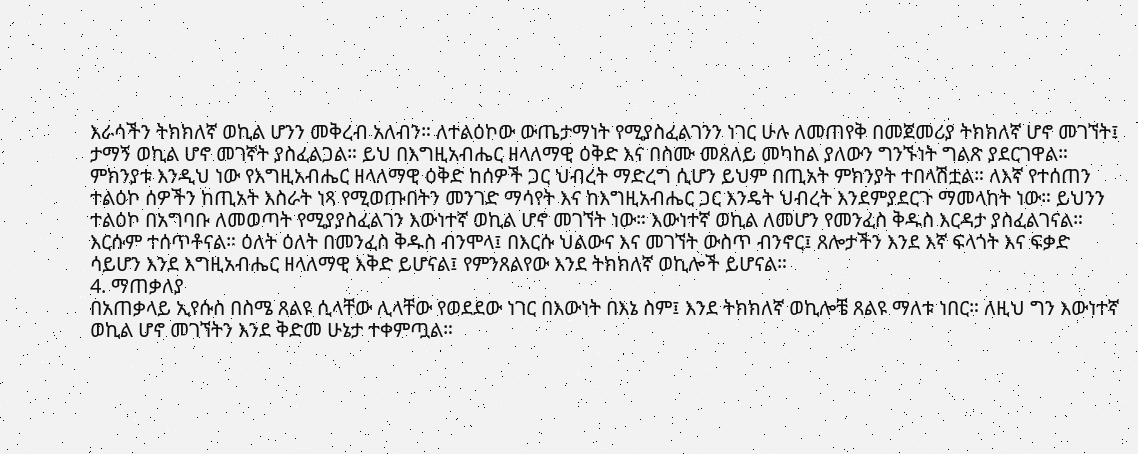እራሳችን ትክክለኛ ወኪል ሆንን መቅረብ አለብን። ለተልዕኮው ውጤታማነት የሚያስፈልገንን ነገር ሁሉ ለመጠየቅ በመጀመሪያ ትክክለኛ ሆኖ መገኘት፤ ታማኝ ወኪል ሆኖ መገኛት ያስፈልጋል። ይህ በእግዚአብሔር ዘላለማዊ ዕቅድ እና በስሙ መጸለይ መካከል ያለውን ግንኙነት ግልጽ ያደርገዋል። ምክንያቱ እንዲህ ነው የእግዚአብሔር ዘላለማዊ ዕቅድ ከሰዎች ጋር ህብረት ማድረግ ሲሆን ይህም በጢአት ምክንያት ተበላሽቷል። ለእኛ የተሰጠን ተልዕኮ ሰዎችን ከጢአት እስራት ነጻ የሚወጡበትን መንገድ ማሳየት እና ከእግዚአብሔር ጋር እንዴት ህብረት እንደምያደርጉ ማመላከት ነው። ይህንን ተልዕኮ በአግባቡ ለመወጣት የሚያያስፈልገን እውነተኛ ወኪል ሆኖ መገኘት ነው። እውነተኛ ወኪል ለመሆን የመንፈስ ቅዱስ እርዳታ ያስፈልገናል። እርሱም ተሰጥቶናል። ዕለት ዕለት በመንፈስ ቅዱስ ብንሞላ፤ በእርሱ ህልውና እና መገኘት ውስጥ ብንኖር፤ ጸሎታችን እንደ እኛ ፍላጎት እና ፍቃድ ሳይሆን እንደ እግዚአብሔር ዘላለማዊ እቅድ ይሆናል፤ የምንጸልየው እንደ ትክክለኛ ወኪሎች ይሆናል።
4. ማጠቃለያ
በአጠቃላይ ኢየሱስ በስሜ ጸልዩ ሲላቸው ሊላቸው የወደደው ነገር በእውነት በእኔ ስም፤ እንደ ትክክለኛ ወኪሎቼ ጸልዩ ማለቱ ነበር። ለዚህ ግን እውነተኛ ወኪል ሆኖ መገኘትን እንደ ቅድመ ሁኔታ ተቀምጧል።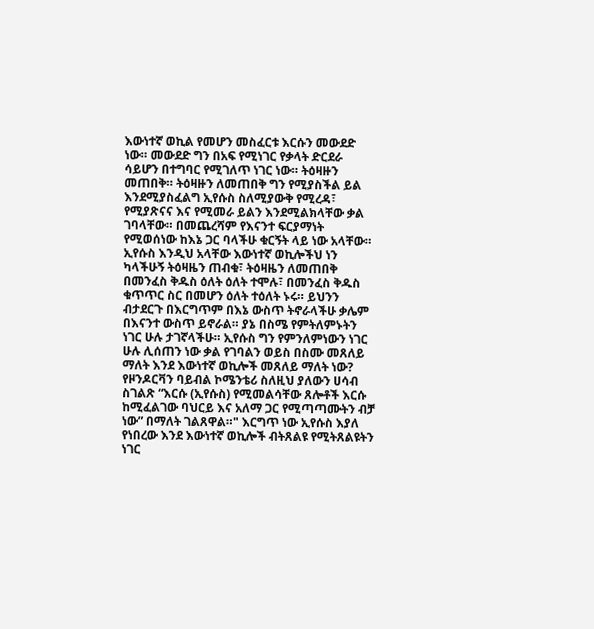እውነተኛ ወኪል የመሆን መስፈርቱ እርሱን መውደድ ነው። መውደድ ግን በአፍ የሚነገር የቃላት ድርደራ ሳይሆን በተግባር የሚገለጥ ነገር ነው። ትዕዛዙን መጠበቅ። ትዕዛዙን ለመጠበቅ ግን የሚያስችል ይል እንደሚያስፈልግ ኢየሱስ ስለሚያውቅ የሚረዳ፣ የሚያጽናና እና የሚመራ ይልን እንደሚልክላቸው ቃል ገባላቸው። በመጨረሻም የእናንተ ፍርያማነት የሚወሰነው ከእኔ ጋር ባላችሁ ቁርኝት ላይ ነው አላቸው። ኢየሱስ እንዲህ አላቸው እውነተኛ ወኪሎችህ ነን ካላችሁኝ ትዕዛዜን ጠብቁ፣ ትዕዛዜን ለመጠበቅ በመንፈስ ቅዱስ ዕለት ዕለት ተሞሉ፣ በመንፈስ ቅዱስ ቁጥጥር ስር በመሆን ዕለት ተዕለት ኑሩ። ይህንን ብታደርጉ በእርግጥም በእኔ ውስጥ ትኖራላችሁ ቃሌም በእናንተ ውስጥ ይኖራል። ያኔ በስሜ የምትለምኑትን ነገር ሁሉ ታገኛላችሁ። ኢየሱስ ግን የምንለምነውን ነገር ሁሉ ሊሰጠን ነው ቃል የገባልን ወይስ በስሙ መጸለይ ማለት እንደ እውነተኛ ወኪሎች መጸለይ ማለት ነው? የዞንዶርቫን ባይብል ኮሜንቴሪ ስለዚህ ያለውን ሀሳብ ስገልጽ “እርሱ (ኢየሱስ) የሚመልሳቸው ጸሎቶች እርሱ ከሚፈልገው ባህርይ እና አለማ ጋር የሚጣጣሙትን ብቻ ነው” በማለት ገልጸዋል።" እርግጥ ነው ኢየሱስ እያለ የነበረው እንደ እውነተኛ ወኪሎች ብትጸልዩ የሚትጸልዩትን ነገር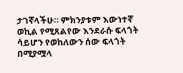ታገኛላችሁ። ምክንያቱም እውነተኛ ወኪል የሚጸልየው እንደራሱ ፍላጎት ሳይሆን የወከለውን ሰው ፍላጎት በሚያሟላ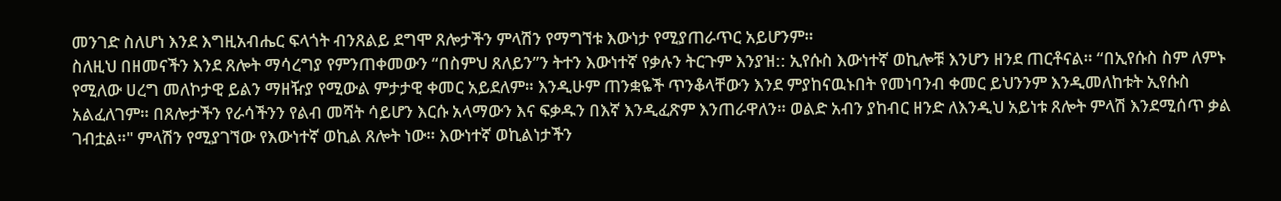መንገድ ስለሆነ እንደ እግዚአብሔር ፍላጎት ብንጸልይ ደግሞ ጸሎታችን ምላሽን የማግኘቱ እውነታ የሚያጠራጥር አይሆንም።
ስለዚህ በዘመናችን እንደ ጸሎት ማሳረግያ የምንጠቀመውን “በስምህ ጸለይን”ን ትተን እውነተኛ የቃሉን ትርጉም እንያዝ:: ኢየሱስ እውነተኛ ወኪሎቹ እንሆን ዘንደ ጠርቶናል። “በኢየሱስ ስም ለምኑ የሚለው ሀረግ መለኮታዊ ይልን ማዘዥያ የሚውል ምታታዊ ቀመር አይደለም። እንዲሁም ጠንቋዬች ጥንቆላቸውን እንደ ምያከናዉኑበት የመነባንብ ቀመር ይህንንም እንዲመለከቱት ኢየሱስ አልፈለገም። በጸሎታችን የራሳችንን የልብ መሻት ሳይሆን እርሱ አላማውን እና ፍቃዱን በእኛ እንዲፈጽም እንጠራዋለን። ወልድ አብን ያከብር ዘንድ ለእንዲህ አይነቱ ጸሎት ምላሽ እንደሚሰጥ ቃል ገብቷል።" ምላሽን የሚያገኘው የእውነተኛ ወኪል ጸሎት ነው። እውነተኛ ወኪልነታችን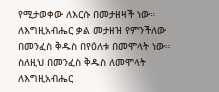የሚታወቀው ለእርሱ በመታዘዛች ነው። ለእግዚአብሔር ቃል መታዘዝ የምንችለው በመንፈስ ቅዱስ በየዕለቱ በመሞላት ነው። ስለዚህ በመንፈስ ቅዱስ ለመሞላት ለእግዚአብሔር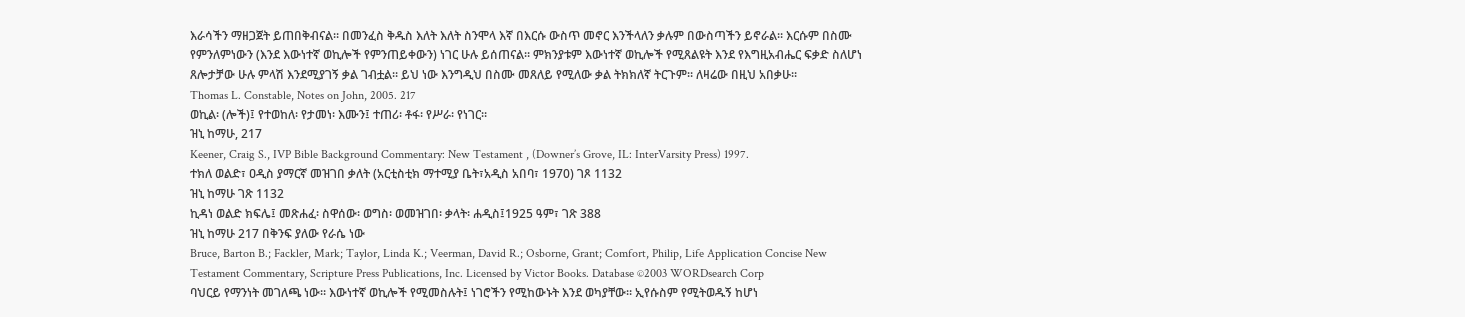እራሳችን ማዘጋጀት ይጠበቅብናል። በመንፈስ ቅዱስ እለት እለት ስንሞላ እኛ በእርሱ ውስጥ መኖር እንችላለን ቃሉም በውስጣችን ይኖራል። እርሱም በስሙ የምንለምነውን (እንደ እውነተኛ ወኪሎች የምንጠይቀውን) ነገር ሁሉ ይሰጠናል። ምክንያቱም እውነተኛ ወኪሎች የሚጸልዩት እንደ የእግዚአብሔር ፍቃድ ስለሆነ ጸሎታቻው ሁሉ ምላሽ እንደሚያገኝ ቃል ገብቷል። ይህ ነው እንግዲህ በስሙ መጸለይ የሚለው ቃል ትክክለኛ ትርጉም። ለዛሬው በዚህ አበቃሁ።
Thomas L. Constable, Notes on John, 2005. 217
ወኪል፡ (ሎች)፤ የተወከለ፡ የታመነ፡ እሙን፤ ተጠሪ፡ ቶፋ፡ የሥራ፡ የነገር።
ዝኒ ከማሁ, 217
Keener, Craig S., IVP Bible Background Commentary: New Testament , (Downer’s Grove, IL: InterVarsity Press) 1997.
ተክለ ወልድ፣ ዐዲስ ያማርኛ መዝገበ ቃለት (አርቲስቲክ ማተሚያ ቤት፣አዲስ አበባ፣ 1970) ገጾ 1132
ዝኒ ከማሁ ገጽ 1132
ኪዳነ ወልድ ክፍሌ፤ መጽሐፈ፡ ስዋሰው፡ ወግስ፡ ወመዝገበ፡ ቃላት፡ ሐዲስ፤1925 ዓም፣ ገጽ 388
ዝኒ ከማሁ 217 በቅንፍ ያለው የራሴ ነው
Bruce, Barton B.; Fackler, Mark; Taylor, Linda K.; Veerman, David R.; Osborne, Grant; Comfort, Philip, Life Application Concise New Testament Commentary, Scripture Press Publications, Inc. Licensed by Victor Books. Database ©2003 WORDsearch Corp
ባህርይ የማንነት መገለጫ ነው። እውነተኛ ወኪሎች የሚመስሉት፤ ነገሮችን የሚከውኑት እንደ ወካያቸው። ኢየሱስም የሚትወዱኝ ከሆነ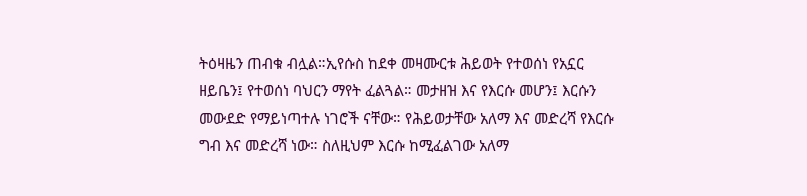ትዕዛዜን ጠብቁ ብሏል።ኢየሱስ ከደቀ መዛሙርቱ ሕይወት የተወሰነ የአኗር ዘይቤን፤ የተወሰነ ባህርን ማየት ፈልጓል። መታዘዝ እና የእርሱ መሆን፤ እርሱን መውደድ የማይነጣተሉ ነገሮች ናቸው። የሕይወታቸው አለማ እና መድረሻ የእርሱ ግብ እና መድረሻ ነው። ስለዚህም እርሱ ከሚፈልገው አለማ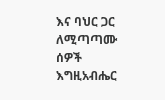እና ባህር ጋር ለሚጣጣሙ ሰዎች እግዚአብሔር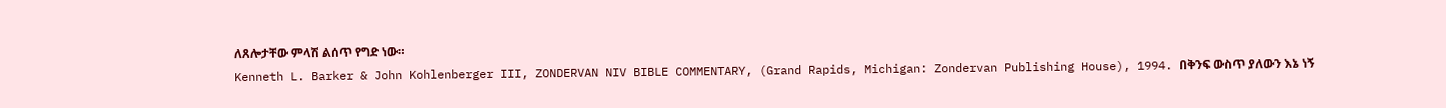ለጸሎታቸው ምላሽ ልሰጥ የግድ ነው።
Kenneth L. Barker & John Kohlenberger III, ZONDERVAN NIV BIBLE COMMENTARY, (Grand Rapids, Michigan: Zondervan Publishing House), 1994. በቅንፍ ውስጥ ያለውን እኔ ነኝ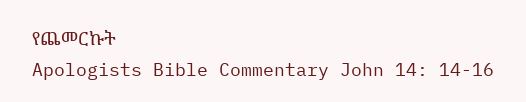የጨመርኩት
Apologists Bible Commentary John 14: 14-16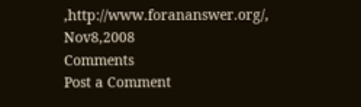,http://www.forananswer.org/, Nov8,2008
Comments
Post a Comment